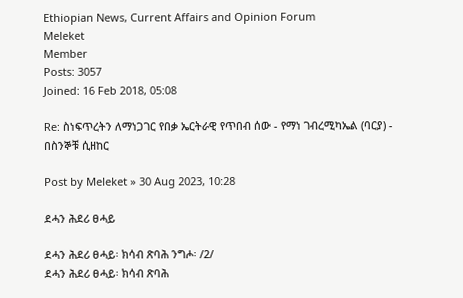Ethiopian News, Current Affairs and Opinion Forum
Meleket
Member
Posts: 3057
Joined: 16 Feb 2018, 05:08

Re: ስነፍጥረትን ለማነጋገር የበቃ ኤርትራዊ የጥበብ ሰው - የማነ ገብረሚካኤል (ባርያ) - በስንኞቹ ሲዘከር

Post by Meleket » 30 Aug 2023, 10:28

ደሓን ሕደሪ ፀሓይ

ደሓን ሕደሪ ፀሓይ፡ ክሳብ ጽባሕ ንግሖ፡ /2/
ደሓን ሕደሪ ፀሓይ፡ ክሳብ ጽባሕ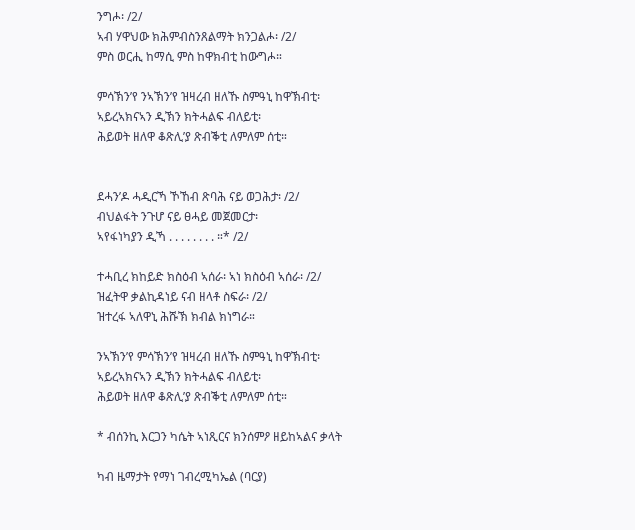ንግሖ፡ /2/
ኣብ ሃዋህው ክሕምብስንጸልማት ክንጋልሖ፡ /2/
ምስ ወርሒ ከማሲ ምስ ከዋክብቲ ከውግሖ።

ምሳኽን’የ ንኣኽን’የ ዝዛረብ ዘለኹ ስምዓኒ ከዋኽብቲ፡
ኣይረኣክናኣን ዲኽን ክትሓልፍ ብለይቲ፡
ሕይወት ዘለዋ ቆጽሊ’ያ ጽብቕቲ ለምለም ሰቲ።


ደሓን’ዶ ሓዲርኻ ኾኸብ ጽባሕ ናይ ወጋሕታ፡ /2/
ብህልፋት ንጉሆ ናይ ፀሓይ መጀመርታ፡
ኣየፋነካያን ዲኻ . . . . . . . . ።* /2/

ተሓቢረ ክከይድ ክስዕብ ኣሰራ፡ ኣነ ክስዕብ ኣሰራ፡ /2/
ዝፈትዋ ቃልኪዳነይ ናብ ዘላቶ ስፍራ፡ /2/
ዝተረፋ ኣለዋኒ ሕሹኽ ክብል ክነግራ።

ንኣኽን’የ ምሳኽን’የ ዝዛረብ ዘለኹ ስምዓኒ ከዋኽብቲ፡
ኣይረኣክናኣን ዲኽን ክትሓልፍ ብለይቲ፡
ሕይወት ዘለዋ ቆጽሊ’ያ ጽብቕቲ ለምለም ሰቲ።

* ብሰንኪ እርጋን ካሴት ኣነጺርና ክንሰምዖ ዘይከኣልና ቃላት

ካብ ዜማታት የማነ ገብረሚካኤል (ባርያ)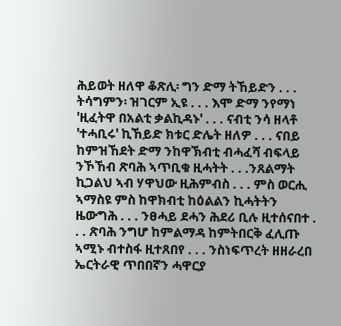ሕይወት ዘለዋ ቆጽሊ፡ ግን ድማ ትኸይድን . . . ትሳግምን፡ ዝገርም ኢዩ . . . እሞ ድማ ንየማነ 'ዚፈትዋ በአልቲ ቃልኪዳኑ' . . . ናብቲ ንሳ ዘላቶ 'ተሓቢሩ' ኪኸይድ ክቱር ድሌት ዘለዎ . . . ናበይ ከምዝኸደት ድማ ንከዋኽብቲ ብሓፈሻ ብፍላይ ንኾኸብ ጽባሕ ኣጥቢቁ ዚሓትት . . .ንጸልማት ኪጋልህ ኣብ ሃዋህው ዚሕምብስ . . . ምስ ወርሒ ኣማስዩ ምስ ከዋክብቲ ከዕልልን ኪሓትትን ዜውግሕ . . . ንፀሓይ ደሓን ሕደሪ ቢሉ ዚተሰናበተ . . . ጽባሕ ንግሆ ከምልማዳ ከምትበርቅ ፈሊጡ ኣሚኑ ብተስፋ ዚተጸበየ . . . ንስነፍጥረት ዘዘራረበ ኤርትራዊ ጥበበኛን ሓዋርያ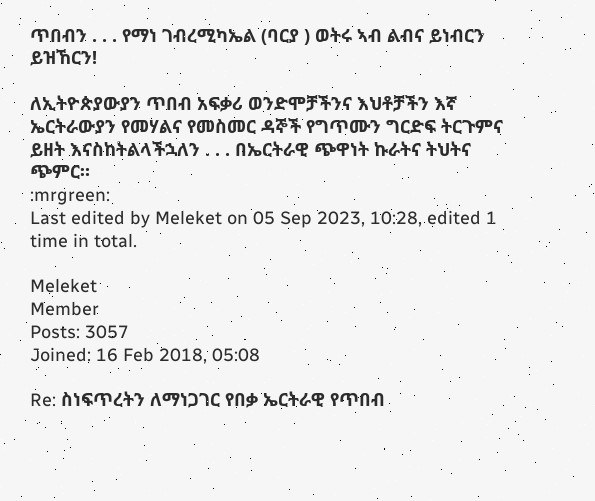ጥበብን . . . የማነ ገብረሚካኤል (ባርያ ) ወትሩ ኣብ ልብና ይነብርን ይዝኸርን!

ለኢትዮጵያውያን ጥበብ አፍቃሪ ወንድሞቻችንና እህቶቻችን እኛ ኤርትራውያን የመሃልና የመስመር ዳኞች የግጥሙን ግርድፍ ትርጉምና ይዘት እናስከትልላችኋለን . . . በኤርትራዊ ጭዋነት ኩራትና ትህትና ጭምር።
:mrgreen:
Last edited by Meleket on 05 Sep 2023, 10:28, edited 1 time in total.

Meleket
Member
Posts: 3057
Joined: 16 Feb 2018, 05:08

Re: ስነፍጥረትን ለማነጋገር የበቃ ኤርትራዊ የጥበብ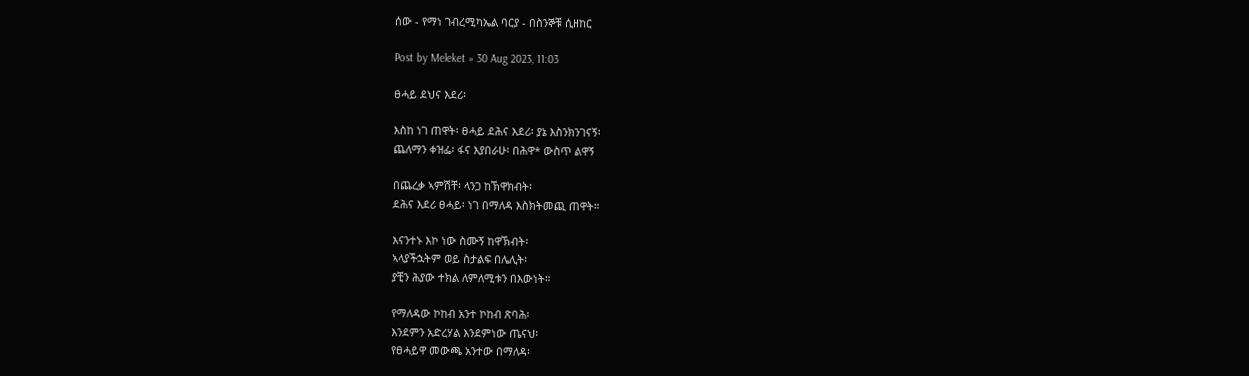ሰው - የማነ ገብረሚካኤል ባርያ - በስንኞቹ ሲዘከር

Post by Meleket » 30 Aug 2023, 11:03

ፀሓይ ደህና እደሪ፡

እስከ ነገ ጠዋት፡ ፀሓይ ደሕና እደሪ፡ ያኔ እስንክንገናኝ፡
ጨለማን ቀዝፌ፡ ፋና እያበራሁ፡ በሕዋ* ውስጥ ልዋኝ

በጨረቃ ኣምሽቸ፡ ላንጋ ከኽዋክብት፡
ደሕና እደሪ ፀሓይ፡ ነገ በማለዳ እስክትመጪ ጠዋት።

እናንተኑ እኮ ነው ስሙኝ ከዋኽብት፡
ኣላያችኋትም ወይ ስታልፍ በሌሊት፡
ያቺን ሕያው ተክል ለምለሚቱን በእውነት።

የማለዳው ኮከብ አንተ ኮከብ ጽባሕ፡
እንደምን አድረሃል እንደምነው ጤናህ፡
የፀሓይዋ መውጫ አንተው በማለዳ፡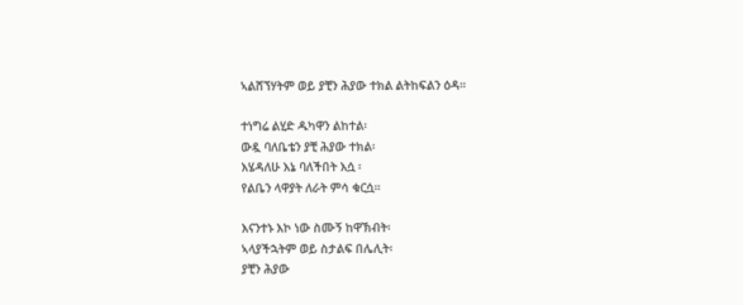ኣልሸኘሃትም ወይ ያቺን ሕያው ተክል ልትከፍልን ዕዳ።

ተነግሬ ልሂድ ዱካዋን ልከተል፡
ውዷ ባለቤቴን ያቺ ሕያው ተክል፡
እሄዳለሁ እኔ ባለችበት እሷ ፡
የልቤን ላዋያት ለራት ምሳ ቁርሷ።

እናንተኑ እኮ ነው ስሙኝ ከዋኽብት፡
ኣላያችኋትም ወይ ስታልፍ በሌሊት፡
ያቺን ሕያው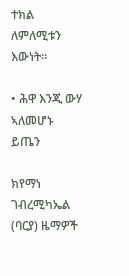ተክል ለምለሚቱን እውነት።

• ሕዋ እንጂ ውሃ ኣለመሆኑ ይጤን

ክየማነ ገብረሚካኤል (ባርያ) ዜማዎች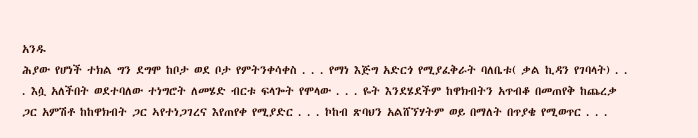አንዱ
ሕያው የሆነች ተክል ግን ደግሞ ከቦታ ወደ ቦታ የምትንቀሳቀስ . . . የማነ እጅግ አድርጎ የሚያፈቅራት ባለቤቱ( ቃል ኪዳን የገባላት) . . . እሷ አለችበት ወደተባለው ተነግሮት ለመሄድ ብርቱ ፍላጐት የሞላው . . . ዬት እንደሄደችም ከዋክብትን አጥብቆ በመጠየቅ ከጨረቃ ጋር አምሽቶ ከከዋክብት ጋር ኣየተነጋገረና እየጠየቀ የሚያድር . . . ኮከብ ጽባህን አልሸኘሃትም ወይ በማለት በጥያቄ የሚወጥር . . .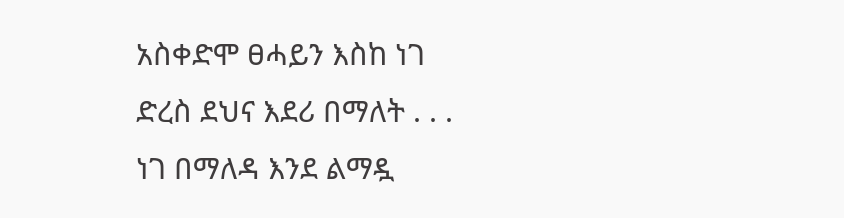አስቀድሞ ፀሓይን እስከ ነገ ድረስ ደህና እደሪ በማለት . . . ነገ በማለዳ እንደ ልማዷ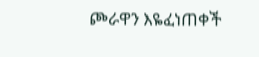ጮራዋን እዬፈነጠቀች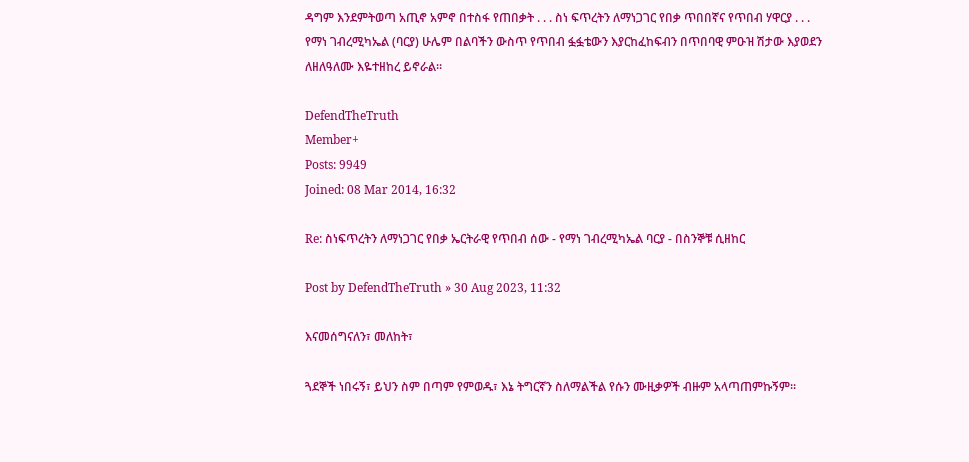ዳግም እንደምትወጣ አጢኖ አምኖ በተስፋ የጠበቃት . . . ስነ ፍጥረትን ለማነጋገር የበቃ ጥበበኛና የጥበብ ሃዋርያ . . . የማነ ገብረሚካኤል (ባርያ) ሁሌም በልባችን ውስጥ የጥበብ ፏፏቴውን እያርከፈከፍብን በጥበባዊ ምዑዝ ሽታው እያወደን ለዘለዓለሙ እዬተዘከረ ይኖራል።

DefendTheTruth
Member+
Posts: 9949
Joined: 08 Mar 2014, 16:32

Re: ስነፍጥረትን ለማነጋገር የበቃ ኤርትራዊ የጥበብ ሰው - የማነ ገብረሚካኤል ባርያ - በስንኞቹ ሲዘከር

Post by DefendTheTruth » 30 Aug 2023, 11:32

እናመሰግናለን፣ መለከት፣

ጓደኞች ነበሩኝ፣ ይህን ስም በጣም የምወዱ፣ እኔ ትግርኛን ስለማልችል የሱን ሙዚቃዎች ብዙም አላጣጠምኩኝም።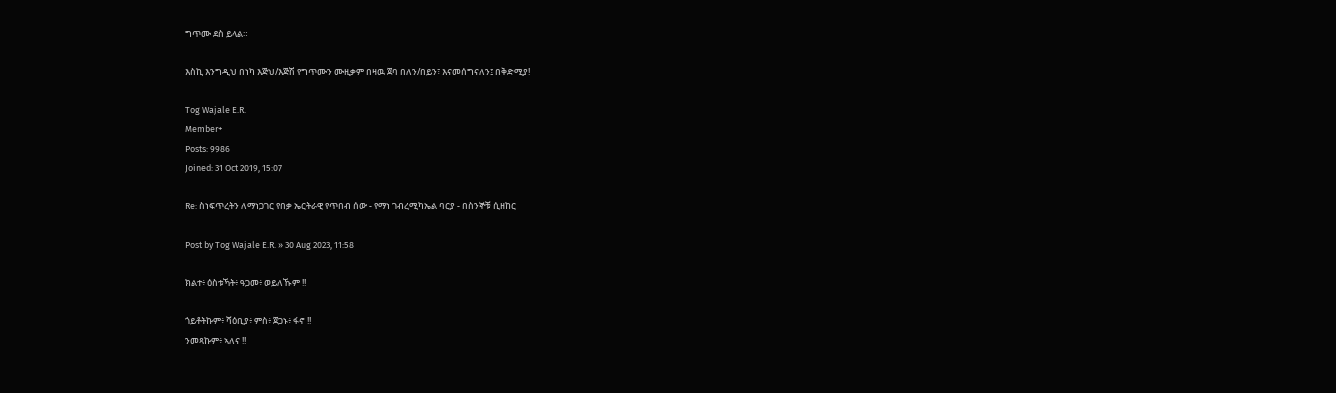ግጥሙ ደስ ይላል።

እስኪ እንግዲህ በነካ እጅህ/እጅሽ የግጥሙን ሙዚቃም በዛዉ ጀባ በለን/በይን፣ እናመሰግናለን፤ በቅድሚያ!

Tog Wajale E.R.
Member+
Posts: 9986
Joined: 31 Oct 2019, 15:07

Re: ስነፍጥረትን ለማነጋገር የበቃ ኤርትራዊ የጥበብ ሰው - የማነ ገብረሚካኤል ባርያ - በስንኞቹ ሲዘከር

Post by Tog Wajale E.R. » 30 Aug 2023, 11:58

ክልተ፥ ዕስቱኻት፥ ዓጋመ፥ ወይለኹም !!

ጎይቶትኩም፥ ሻዕቢያ፥ ምስ፥ ጀጋኑ፥ ፋኖ !!
ንመጻኩም፥ ኣለና !!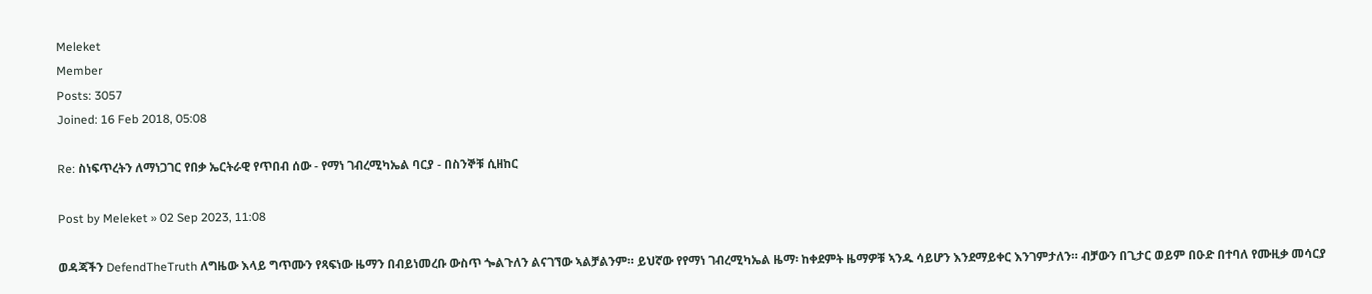Meleket
Member
Posts: 3057
Joined: 16 Feb 2018, 05:08

Re: ስነፍጥረትን ለማነጋገር የበቃ ኤርትራዊ የጥበብ ሰው - የማነ ገብረሚካኤል ባርያ - በስንኞቹ ሲዘከር

Post by Meleket » 02 Sep 2023, 11:08

ወዳጃችን DefendTheTruth ለግዜው እላይ ግጥሙን የጻፍነው ዜማን በብይነመረቡ ውስጥ ጐልጉለን ልናገኘው ኣልቻልንም። ይህኛው የየማነ ገብረሚካኤል ዜማ፡ ከቀደምት ዜማዎቹ ኣንዱ ሳይሆን እንደማይቀር እንገምታለን። ብቻውን በጊታር ወይም በዑድ በተባለ የሙዚቃ መሳርያ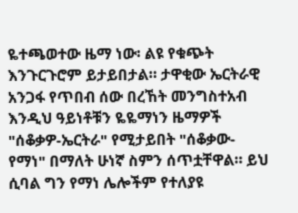ዬተጫወተው ዜማ ነው፡ ልዩ የቁጭት እንጉርጉሮም ይታይበታል። ታዋቂው ኤርትራዊ አንጋፋ የጥበብ ሰው በረኸት መንግስተአብ እንዲህ ዓይነቶቹን ዬዬማነን ዜማዎች "ሰቆቃዎ-ኤርትራ" የሚታይበት "ሰቆቃው-የማነ" በማለት ሁነኛ ስምን ሰጥቷቸዋል። ይህ ሲባል ግን የማነ ሌሎችም የተለያዩ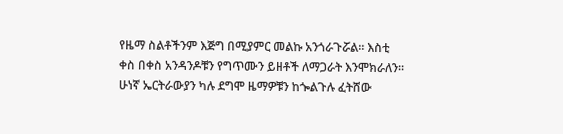የዜማ ስልቶችንም እጅግ በሚያምር መልኩ አንጎራጉሯል። እስቲ ቀስ በቀስ አንዳንዶቹን የግጥሙን ይዘቶች ለማጋራት እንሞክራለን። ሁነኛ ኤርትራውያን ካሉ ደግሞ ዜማዎቹን ከጐልጉሉ ፈትሸው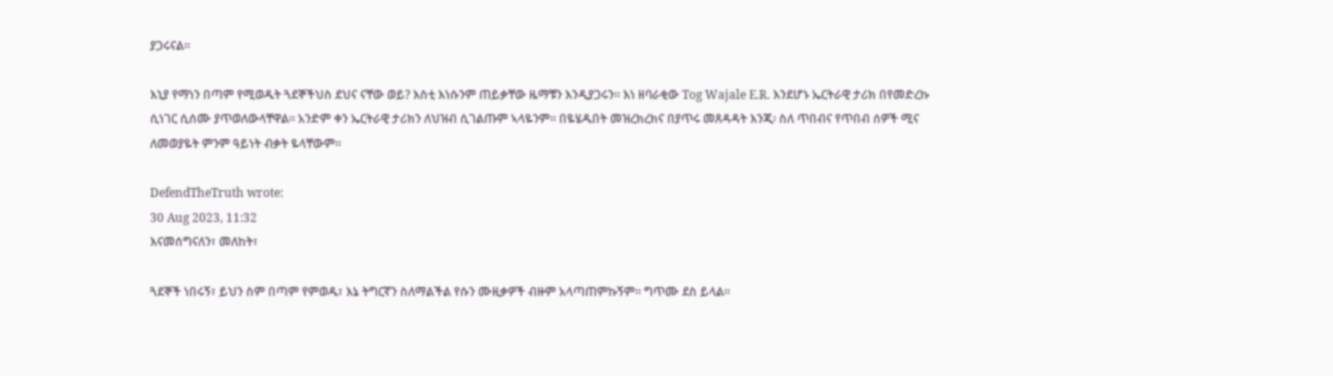ያጋሩናል።

እኒያ የማነን በጣም የሚወዱት ጓደኞችህስ ደህና ናቸው ወይ? እስቲ እነሱንም ጠይቃቸው ዜማቹን እንዲያጋሩን። እነ ዘባራቂው Tog Wajale E.R. እንደሆኑ ኤርትራዊ ታሪክ በየመድረኩ ሲነገር ሲሰሙ ያጥወለውላቸዋል። አንድም ቀን ኤርትራዊ ታሪክን ለህዝብ ሲገልጡም ኣላዬንም። በዬሄዱበት መዝረክረክና በያጥሩ መጸዳዳት እንጂ፡ ስለ ጥበብና የጥበብ ሰዎች ሚና ለመወያዬት ምንም ዓይነት ብቃት ዬላቸውም።

DefendTheTruth wrote:
30 Aug 2023, 11:32
እናመሰግናለን፣ መለከት፣

ጓደኞች ነበሩኝ፣ ይህን ስም በጣም የምወዱ፣ እኔ ትግርኛን ስለማልችል የሱን ሙዚቃዎች ብዙም አላጣጠምኩኝም። ግጥሙ ደስ ይላል።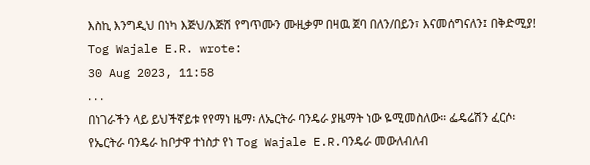እስኪ እንግዲህ በነካ እጅህ/እጅሽ የግጥሙን ሙዚቃም በዛዉ ጀባ በለን/በይን፣ እናመሰግናለን፤ በቅድሚያ!
Tog Wajale E.R. wrote:
30 Aug 2023, 11:58
. . .
በነገራችን ላይ ይህችኛይቱ የየማነ ዜማ፡ ለኤርትራ ባንዴራ ያዜማት ነው ዬሚመስለው። ፌዴሬሽን ፈርሶ፡ የኤርትራ ባንዴራ ከቦታዋ ተነስታ የነ Tog Wajale E.R.ባንዴራ መውለብለብ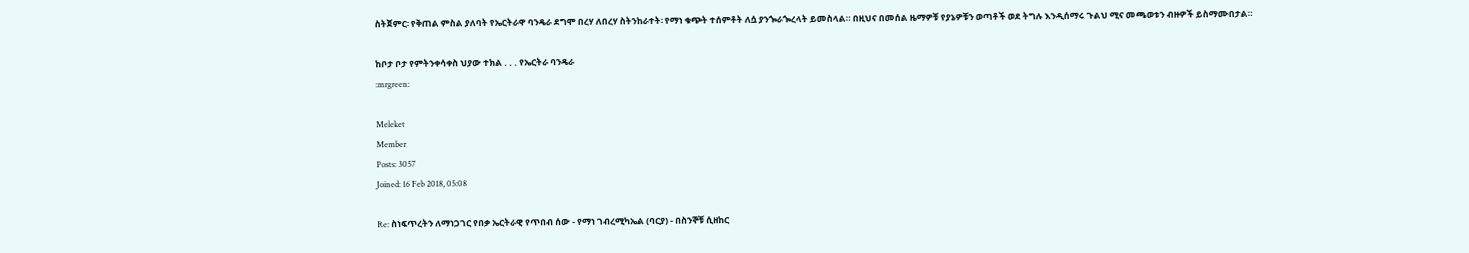ስትጀምር፡ የቅጠል ምስል ያለባት የኤርትራዋ ባንዴራ ደግሞ በረሃ ለበረሃ ስትንከራተት፡ የማነ ቁጭት ተሰምቶት ለሷ ያንጐራጐረላት ይመስላል። በዚህና በመሰል ዜማዎቹ የያኔዎቹን ወጣቶች ወደ ትግሉ እንዲሰማሩ ጉልህ ሚና መጫወቱን ብዙዎች ይስማሙበታል።

ከቦታ ቦታ የምትንቀሳቀስ ህያው ተክል . . . የኤርትራ ባንዴራ
:mrgreen:

Meleket
Member
Posts: 3057
Joined: 16 Feb 2018, 05:08

Re: ስነፍጥረትን ለማነጋገር የበቃ ኤርትራዊ የጥበብ ሰው - የማነ ገብረሚካኤል (ባርያ) - በስንኞቹ ሲዘከር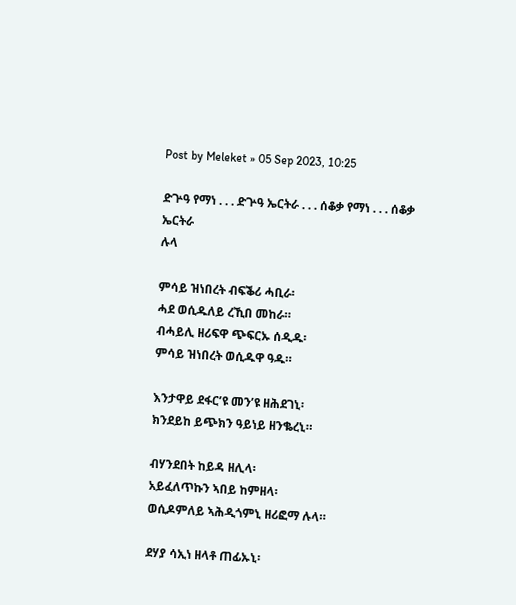Post by Meleket » 05 Sep 2023, 10:25

ድጕዓ የማነ . . . ድጕዓ ኤርትራ . . . ሰቆቃ የማነ . . . ሰቆቃ ኤርትራ
ሉላ

ምሳይ ዝነበረት ብፍቕሪ ሓቢራ፡
ሓደ ወሲዱለይ ረኺበ መከራ።
ብሓይሊ ዘሪፍዋ ጭፍርኡ ሰዲዱ፡
ምሳይ ዝነበረት ወሲዱዋ ዓዱ።

እንታዋይ ደፋር’ዩ መን’ዩ ዘሕደገኒ፡
ክንደይከ ይጭክን ዓይነይ ዘንቈረኒ።

ብሃንደበት ከይዳ ዘሊላ፡
አይፈለጥኩን ኣበይ ከምዘላ፡
ወሲዶምለይ ኣሕዲጎምኒ ዘሪፎማ ሉላ።

ደሃያ ሳኢነ ዘላቶ ጠፊኡኒ፡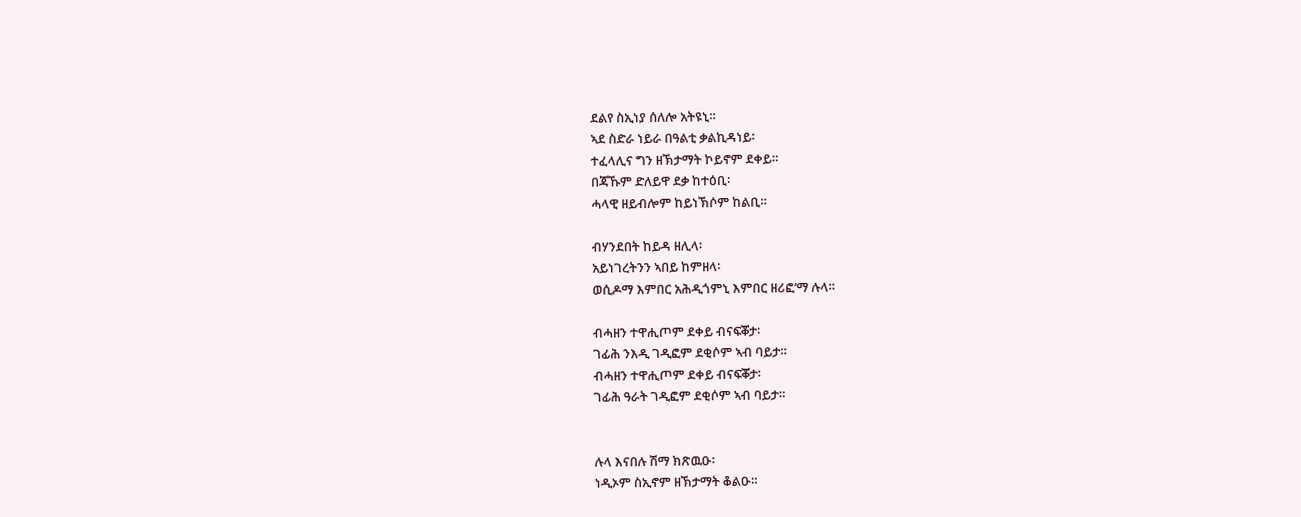ደልየ ስኢነያ ሰለሎ አትዩኒ።
ኣደ ስድራ ነይራ በዓልቲ ቃልኪዳነይ፡
ተፈላሊና ግን ዘኽታማት ኮይኖም ደቀይ።
በጃኹም ድለይዋ ደቃ ከተዕቢ፡
ሓላዊ ዘይብሎም ከይነኽሶም ከልቢ።

ብሃንደበት ከይዳ ዘሊላ፡
አይነገረትንን ኣበይ ከምዘላ፡
ወሲዶማ እምበር አሕዲጎምኒ እምበር ዘሪፎ’ማ ሉላ።

ብሓዘን ተዋሒጦም ደቀይ ብናፍቖታ፡
ገፊሕ ንእዲ ገዲፎም ደቂሶም ኣብ ባይታ።
ብሓዘን ተዋሒጦም ደቀይ ብናፍቖታ፡
ገፊሕ ዓራት ገዲፎም ደቂሶም ኣብ ባይታ።


ሉላ እናበሉ ሽማ ክጽዉዑ፡
ነዲኦም ስኢኖም ዘኽታማት ቆልዑ።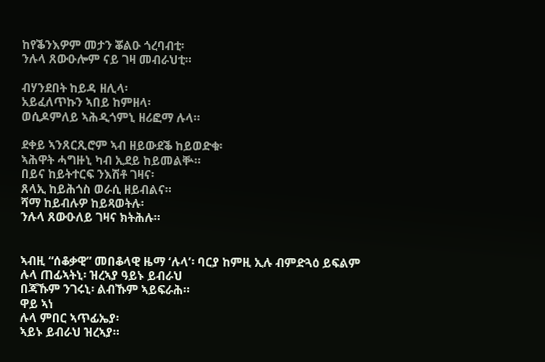ከየቕንእዎም መታን ቖልዑ ጎረባብቲ፡
ንሉላ ጸውዑሎም ናይ ገዛ መብራህቲ።

ብሃንደበት ከይዳ ዘሊላ፡
አይፈለጥኩን ኣበይ ከምዘላ፡
ወሲዶምለይ ኣሕዲጎምኒ ዘሪፎማ ሉላ።

ደቀይ ኣንጸርጺሮም ኣብ ዘይውደቕ ከይወድቁ፡
ኣሕዋት ሓግዙኒ ካብ ኢደይ ከይመልቝ።
በይና ከይትተርፍ ንእሽቶ ገዛና፡
ጸላኢ ከይሕጎስ ወራሲ ዘይብልና።
ሻማ ከይብሉዎ ከይጻወትሉ፡
ንሉላ ጸውዑለይ ገዛና ክትሕሉ።


ኣብዚ “ሰቆቃዊ” መበቆላዊ ዜማ ‘ሉላ’፡ ባርያ ከምዚ ኢሉ ብምድጓዕ ይፍልም
ሉላ ጠፊኣትኒ፡ ዝረኣያ ዓይኑ ይብራህ
በጃኹም ንገሩኒ፡ ልብኹም ኣይፍራሕ።
ዋይ ኣነ
ሉላ ምበር ኣጥፊኤያ፡
ኣይኑ ይብራህ ዝረኣያ።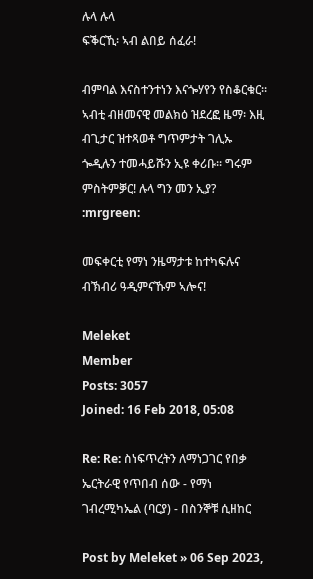ሉላ ሉላ
ፍቕርኺ፡ ኣብ ልበይ ሰፈራ!

ብምባል እናስተንተነን እናጐሃየን የስቆርቁር። ኣብቲ ብዘመናዊ መልክዕ ዝደረፎ ዜማ፡ እዚ ብጊታር ዝተጻወቶ ግጥምታት ገሊኡ ጐዲሉን ተመሓይሹን ኢዩ ቀሪቡ። ግሩም ምስትምቓር! ሉላ ግን መን ኢያ? :mrgreen:

መፍቀርቲ የማነ ንዜማታቱ ከተካፍሉና ብኽብሪ ዓዲምናኹም ኣሎና!

Meleket
Member
Posts: 3057
Joined: 16 Feb 2018, 05:08

Re: Re: ስነፍጥረትን ለማነጋገር የበቃ ኤርትራዊ የጥበብ ሰው - የማነ ገብረሚካኤል (ባርያ) - በስንኞቹ ሲዘከር

Post by Meleket » 06 Sep 2023,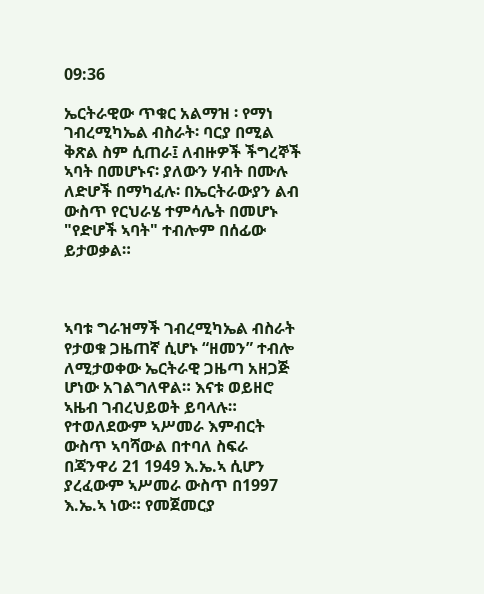09:36

ኤርትራዊው ጥቁር አልማዝ ፡ የማነ ገብረሚካኤል ብስራት፡ ባርያ በሚል ቅጽል ስም ሲጠራ፤ ለብዙዎች ችግረኞች ኣባት በመሆኑና፡ ያለውን ሃብት በሙሉ ለድሆች በማካፈሉ፡ በኤርትራውያን ልብ ውስጥ የርህራሄ ተምሳሌት በመሆኑ "የድሆች ኣባት" ተብሎም በሰፊው ይታወቃል።



ኣባቱ ግራዝማች ገብረሚካኤል ብስራት የታወቁ ጋዜጠኛ ሲሆኑ “ዘመን” ተብሎ ለሚታወቀው ኤርትራዊ ጋዜጣ አዘጋጅ ሆነው አገልግለዋል። እናቱ ወይዘሮ ኣዜብ ገብረህይወት ይባላሉ። የተወለደውም ኣሥመራ እምብርት ውስጥ ኣባሻውል በተባለ ስፍራ በጃንዋሪ 21 1949 እ.ኤ.ኣ ሲሆን ያረፈውም ኣሥመራ ውስጥ በ1997 እ.ኤ.ኣ ነው። የመጀመርያ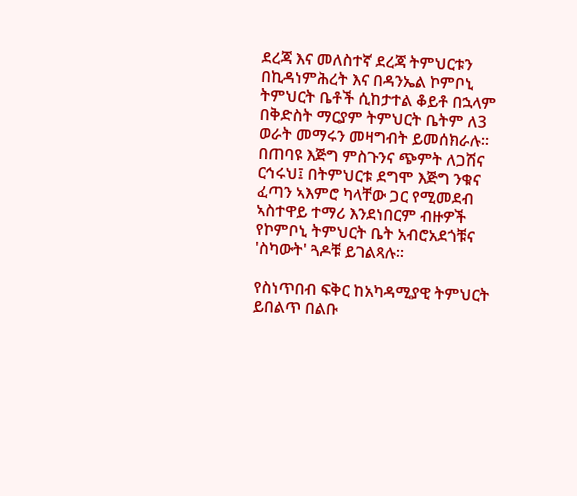ደረጃ እና መለስተኛ ደረጃ ትምህርቱን በኪዳነምሕረት እና በዳንኤል ኮምቦኒ ትምህርት ቤቶች ሲከታተል ቆይቶ በኋላም በቅድስት ማርያም ትምህርት ቤትም ለ3 ወራት መማሩን መዛግብት ይመሰክራሉ። በጠባዩ እጅግ ምስጉንና ጭምት ለጋሽና ርኅሩህ፤ በትምህርቱ ደግሞ እጅግ ንቁና ፈጣን ኣእምሮ ካላቸው ጋር የሚመደብ ኣስተዋይ ተማሪ እንደነበርም ብዙዎች የኮምቦኒ ትምህርት ቤት አብሮአደጎቹና 'ስካውት' ጓዶቹ ይገልጻሉ።

የስነጥበብ ፍቅር ከአካዳሚያዊ ትምህርት ይበልጥ በልቡ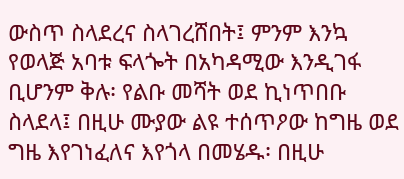ውስጥ ስላደረና ስላገረሸበት፤ ምንም እንኳ የወላጅ አባቱ ፍላጐት በአካዳሚው እንዲገፋ ቢሆንም ቅሉ፡ የልቡ መሻት ወደ ኪነጥበቡ ስላደላ፤ በዚሁ ሙያው ልዩ ተሰጥዖው ከግዜ ወደ ግዜ እየገነፈለና እየጎላ በመሄዱ፡ በዚሁ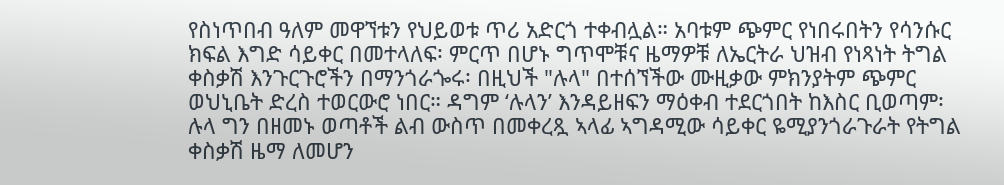የስነጥበብ ዓለም መዋኘቱን የህይወቱ ጥሪ አድርጎ ተቀብሏል። አባቱም ጭምር የነበሩበትን የሳንሱር ክፍል እግድ ሳይቀር በመተላለፍ፡ ምርጥ በሆኑ ግጥሞቹና ዜማዎቹ ለኤርትራ ህዝብ የነጻነት ትግል ቀስቃሽ እንጉርጉሮችን በማንጎራጐሩ፡ በዚህች "ሉላ" በተሰኘችው ሙዚቃው ምክንያትም ጭምር ወህኒቤት ድረስ ተወርውሮ ነበር። ዳግም ‘ሉላን’ እንዳይዘፍን ማዕቀብ ተደርጎበት ከእስር ቢወጣም፡ ሉላ ግን በዘመኑ ወጣቶች ልብ ውስጥ በመቀረጿ ኣላፊ ኣግዳሚው ሳይቀር ዬሚያንጎራጉራት የትግል ቀስቃሽ ዜማ ለመሆን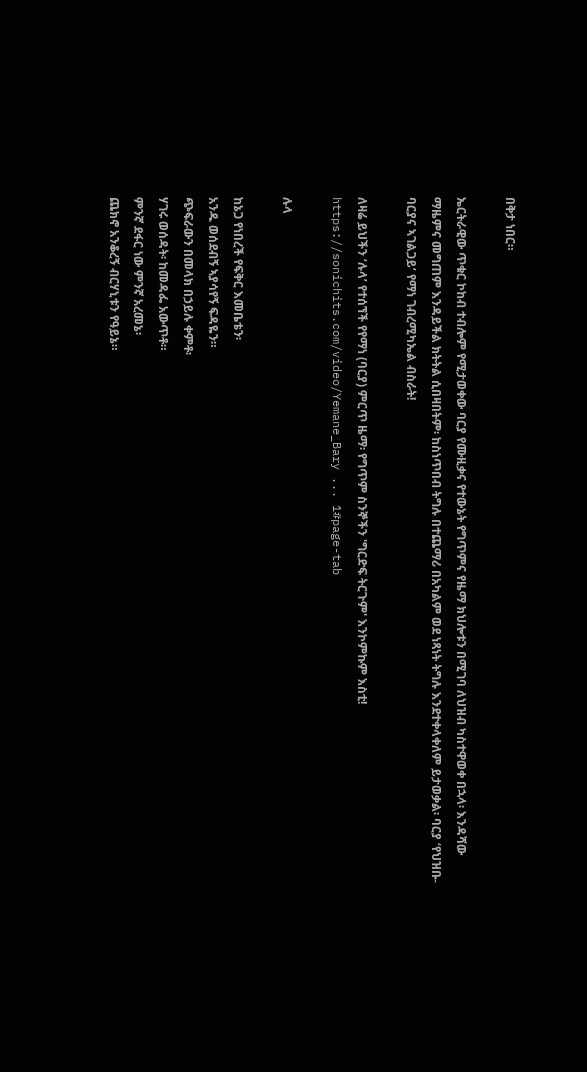በቅታ ነበር።

ኤርትራዊው ጥቁር ኮከብ ተብሎም የሚታወቀው ባርያ የሙዚቃና የተውኔት የግጥምና የዜማ ክህሎቱን በሚገባ ለህዝብ ካስተዋወቀ በኋላ፡ እንዳሻው ማዜምና መግጠም እንዳይችል ክትትል ሲበዛበትም፡ ከስነጥበብ ትግሉ በተጨማሪ በአካልም ወደ ነጻነት ትግሉ እንደተቀላቀለም ይታወቃል፡ ባርያ ‘የህዝቡ-ባርያና ኣገልጋይ’ የማነ ገብረሚካኤል ብስራት!

ለዛሬ ይህችን ‘ሉላ’ የተሰኘች የየማነ (ባርያ) ምርጥ ዜማ፡ የግጥም ስንኞችን 'ግርድፍ ትርጉም' እንኮምኩም እስቲ!
https://sonichits.com/video/Yemane_Bary ... 1#page-tab

ሉላ

ከኔጋ የነበረች የፍቅር እመቤቴን፡
አንዱ ወሰደብኝ ኣያሳየኝ ፍዳዬን።
ጭፍራውን በመላክ በኃይሉ ቀምቶ፡
ሃገሩ ወሰዳት፡ ከመዳፌ አውጥቶ።
ምንኛ ደፋር ነው ምንኛ አረመኔ፡
ጨክኖ አንቆረኝ ብርሃኒቱን የዓይኔ።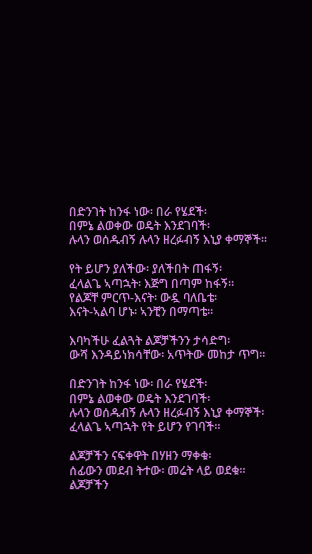በድንገት ከንፋ ነው፡ በራ የሄደች፡
በምኔ ልወቀው ወዴት እንደገባች፡
ሉላን ወሰዱብኝ ሉላን ዘረፉብኝ እኒያ ቀማኞች።

የት ይሆን ያለችው፡ ያለችበት ጠፋኝ፡
ፈላልጌ ኣጣኋት፡ እጅግ በጣም ከፋኝ።
የልጆቸ ምርጥ-እናት፡ ውዷ ባለቤቴ፡
እናት-ኣልባ ሆኑ፡ ኣንቺን በማጣቴ።

እባካችሁ ፈልጓት ልጆቻችንን ታሳድግ፡
ውሻ እንዳይነክሳቸው፡ አጥትው መከታ ጥግ።

በድንገት ከንፋ ነው፡ በራ የሄደች፡
በምኔ ልወቀው ወዴት እንደገባች፡
ሉላን ወሰዱብኝ ሉላን ዘረፉብኝ እኒያ ቀማኞች፡
ፈላልጌ ኣጣኋት የት ይሆን የገባች።

ልጆቻችን ናፍቀዋት በሃዘን ማቀቁ፡
ሰፊውን መደብ ትተው፡ መሬት ላይ ወደቁ።
ልጆቻችን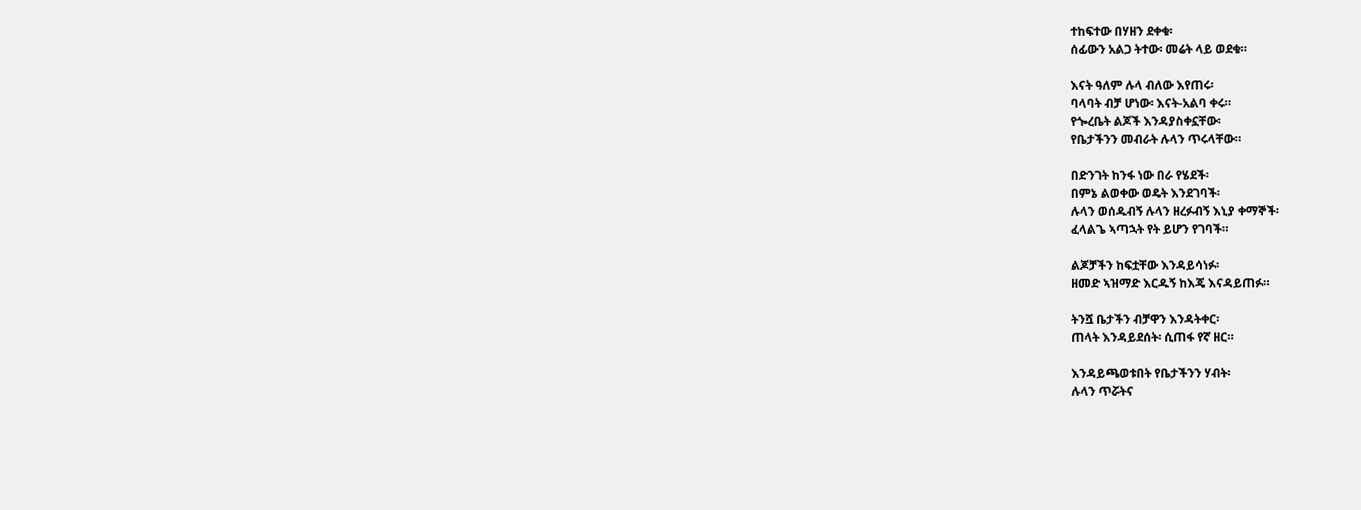ተከፍተው በሃዘን ደቀቁ፡
ሰፊውን አልጋ ትተው፡ መሬት ላይ ወደቁ።

እናት ዓለም ሉላ ብለው እየጠሩ፡
ባላባት ብቻ ሆነው፡ እናት-አልባ ቀሩ።
የጐረቤት ልጆች እንዳያስቀኗቸው፡
የቤታችንን መብራት ሉላን ጥሩላቸው።

በድንገት ከንፋ ነው በራ የሄደች፡
በምኔ ልወቀው ወዴት እንደገባች፡
ሉላን ወሰዱብኝ ሉላን ዘረፉብኝ እኒያ ቀማኞች፡
ፈላልጌ ኣጣኋት የት ይሆን የገባች።

ልጆቻችን ከፍቷቸው እንዳይሳነፉ፡
ዘመድ ኣዝማድ እርዱኝ ከእጄ እናዳይጠፉ።

ትንሿ ቤታችን ብቻዋን እንዳትቀር፡
ጠላት እንዳይደሰት፡ ሲጠፋ የኛ ዘር።

እንዳይጫወቱበት የቤታችንን ሃብት፡
ሉላን ጥሯትና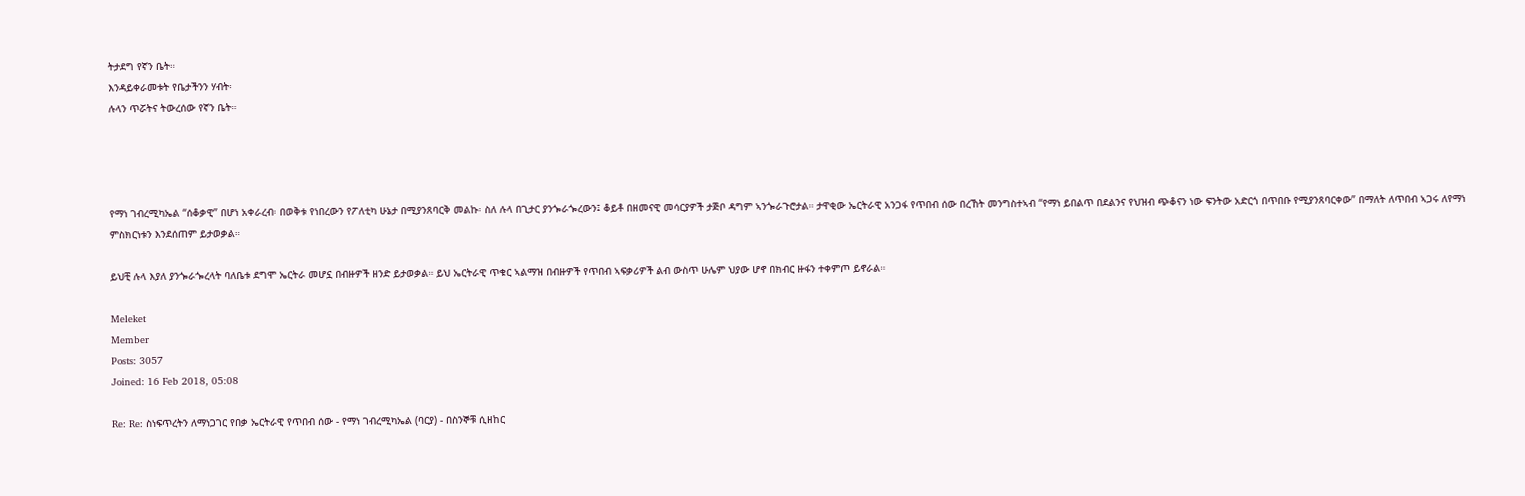ትታደግ የኛን ቤት።
እንዳይቀራመቱት የቤታችንን ሃብት፡
ሉላን ጥሯትና ትውረሰው የኛን ቤት።




የማነ ገብረሚካኤል “ሰቆቃዊ” በሆነ አቀራረብ፡ በወቅቱ የነበረውን የፖለቲካ ሁኔታ በሚያንጸባርቅ መልኩ፡ ስለ ሉላ በጊታር ያንጐራጐረውን፤ ቆይቶ በዘመናዊ መሳርያዎች ታጅቦ ዳግም ኣንጐራጉሮታል። ታዋቂው ኤርትራዊ አንጋፋ የጥበብ ሰው በረኸት መንግስተኣብ “የማነ ይበልጥ በደልንና የህዝብ ጭቆናን ነው ፍንትው አድርጎ በጥበቡ የሚያንጸባርቀው” በማለት ለጥበብ ኣጋሩ ለየማነ ምስክርነቱን እንደሰጠም ይታወቃል።

ይህቺ ሉላ እያለ ያንጐራጐረላት ባለቤቱ ደግሞ ኤርትራ መሆኗ በብዙዎች ዘንድ ይታወቃል። ይህ ኤርትራዊ ጥቁር ኣልማዝ በብዙዎች የጥበብ ኣፍቃሪዎች ልብ ውስጥ ሁሌም ህያው ሆኖ በክብር ዙፋን ተቀምጦ ይኖራል።

Meleket
Member
Posts: 3057
Joined: 16 Feb 2018, 05:08

Re: Re: ስነፍጥረትን ለማነጋገር የበቃ ኤርትራዊ የጥበብ ሰው - የማነ ገብረሚካኤል (ባርያ) - በስንኞቹ ሲዘከር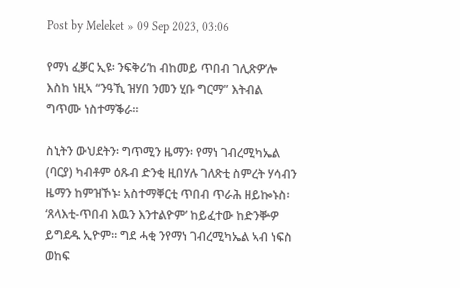Post by Meleket » 09 Sep 2023, 03:06

የማነ ፈቓር ኢዩ፡ ንፍቅሪ’ከ ብከመይ ጥበብ ገሊጽዎ’ሎ እስከ ነዚኣ “ንዓኺ ዝሃበ ንመን ሂቡ ግርማ” እትብል ግጥሙ ነስተማቕራ።

ስኒትን ውህደትን፡ ግጥሚን ዜማን፡ የማነ ገብረሚካኤል (ባርያ) ካብቶም ዕጹብ ድንቂ ዚበሃሉ ገለጽቲ ስምረት ሃሳብን ዜማን ከምዝኾኑ፡ አስተማቐርቲ ጥበብ ጥራሕ ዘይኰኑስ፡ ‘ጸላእቲ-ጥበብ እዉን እንተልዮም’ ከይፈተው ከድንቝዎ ይግደዱ ኢዮም። ግደ ሓቂ ንየማነ ገብረሚካኤል ኣብ ነፍስ ወከፍ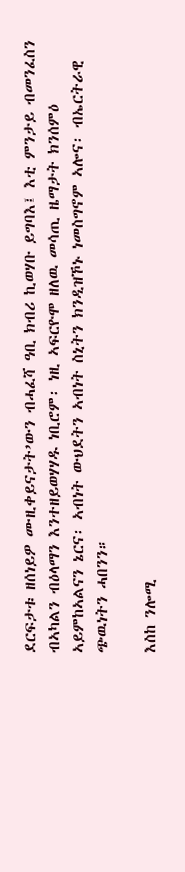ደርፍታቱ ዘሰነይዎ ሙዚቀይናታት’ውን ብሓፈሻ ዓቢ ክብሪ ኪወሃቡ ይግባእ፤ እቲ ምንታይ ብመንፈስን ብኣካልን ብዕላማን እንተዘይወሃሃዱ ነቢሮም፡ ነዚ ኣፍርዮሞ ዘለዉ መሳጢ ዜማታት ክንሰምዕ ኣይምከኣልናን ኔርና፡ ኣብነት ውህደትን ኣብነት ስኒትን ክንዲዝኾኑ ነመስግኖም ኣሎና፡ ብኤርትራዊ ጭዉነትን ሓበንን።

እስከ ንሎሚ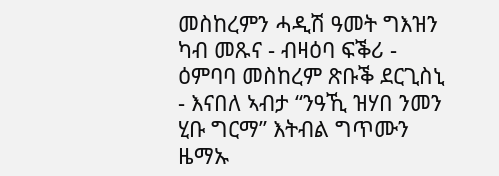መስከረምን ሓዲሽ ዓመት ግእዝን ካብ መጹና - ብዛዕባ ፍቕሪ - ዕምባባ መስከረም ጽቡቕ ደርጊስኒ - እናበለ ኣብታ “ንዓኺ ዝሃበ ንመን ሂቡ ግርማ” እትብል ግጥሙን ዜማኡ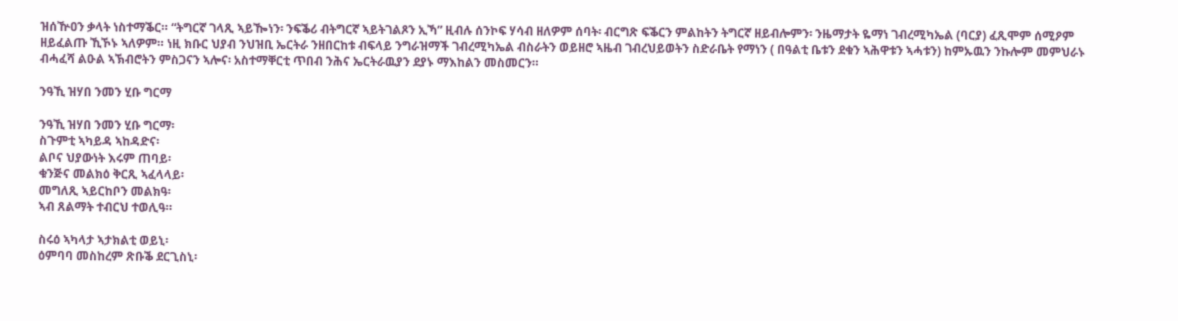ዝሰዅዐን ቃላት ነስተማቕር። “ትግርኛ ገላጺ ኣይዀነን፡ ንፍቕሪ ብትግርኛ ኣይትገልጾን ኢኻ” ዚብሉ ሰንኮፍ ሃሳብ ዘለዎም ሰባት፡ ብርግጽ ፍቕርን ምልከትን ትግርኛ ዘይብሎምን፡ ንዜማታት ዬማነ ገብረሚካኤል (ባርያ) ፈጺሞም ሰሚዖም ዘይፈልጡ ኺኾኑ ኣለዎም። ነዚ ክቡር ህያብ ንህዝቢ ኤርትራ ንዘበርከቱ ብፍላይ ንግራዝማች ገብረሚካኤል ብስራትን ወይዘሮ ኣዜብ ገብረህይወትን ስድራቤት የማነን ( በዓልቲ ቤቱን ደቁን ኣሕዋቱን ኣሓቱን) ከምኡዉን ንኩሎም መምህራኑ ብሓፈሻ ልዑል ኣኽብሮትን ምስጋናን ኣሎና፡ አስተማቐርቲ ጥበብ ንሕና ኤርትራዉያን ደያኑ ማእከልን መስመርን።

ንዓኺ ዝሃበ ንመን ሂቡ ግርማ

ንዓኺ ዝሃበ ንመን ሂቡ ግርማ፡
ስጉምቲ ኣካይዳ ኣከዳድና፡
ልቦና ህያውነት እሩም ጠባይ፡
ቁንጅና መልክዕ ቅርጺ ኣፈላላይ፡
መግለጺ ኣይርከቦን መልክዓ፡
ኣብ ጸልማት ተብርህ ተወሊዓ።

ስሩዕ ኣካላታ ኣታክልቲ ወይኒ፡
ዕምባባ መስከረም ጽቡቕ ደርጊስኒ፡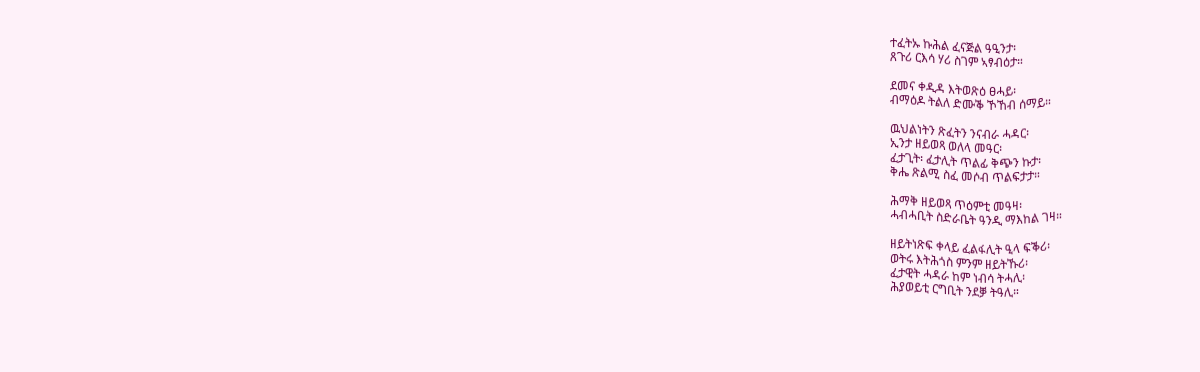ተፈትኡ ኩሕል ፈናጅል ዓዒንታ፡
ጸጉሪ ርእሳ ሃሪ ስገም ኣፃብዕታ።

ደመና ቀዲዳ እትወጽዕ ፀሓይ፡
ብማዕዶ ትልለ ድሙቕ ኾኸብ ሰማይ።

ዉህልነትን ጽፈትን ንናብራ ሓዳር፡
ኢንታ ዘይወጻ ወለላ መዓር፡
ፈታጊት፡ ፈታሊት ጥልፊ ቅጭን ኩታ፡
ቅሔ ጽልሚ ስፈ መሶብ ጥልፍታታ።

ሕማቅ ዘይወጻ ጥዕምቲ መዓዛ፡
ሓብሓቢት ስድራቤት ዓንዲ ማእከል ገዛ።

ዘይትነጽፍ ቀላይ ፈልፋሊት ዒላ ፍቕሪ፡
ወትሩ እትሕጎስ ምንም ዘይትኹሪ፡
ፈታዊት ሓዳራ ከም ነብሳ ትሓሊ፡
ሕያወይቲ ርግቢት ንደቓ ትዓሊ።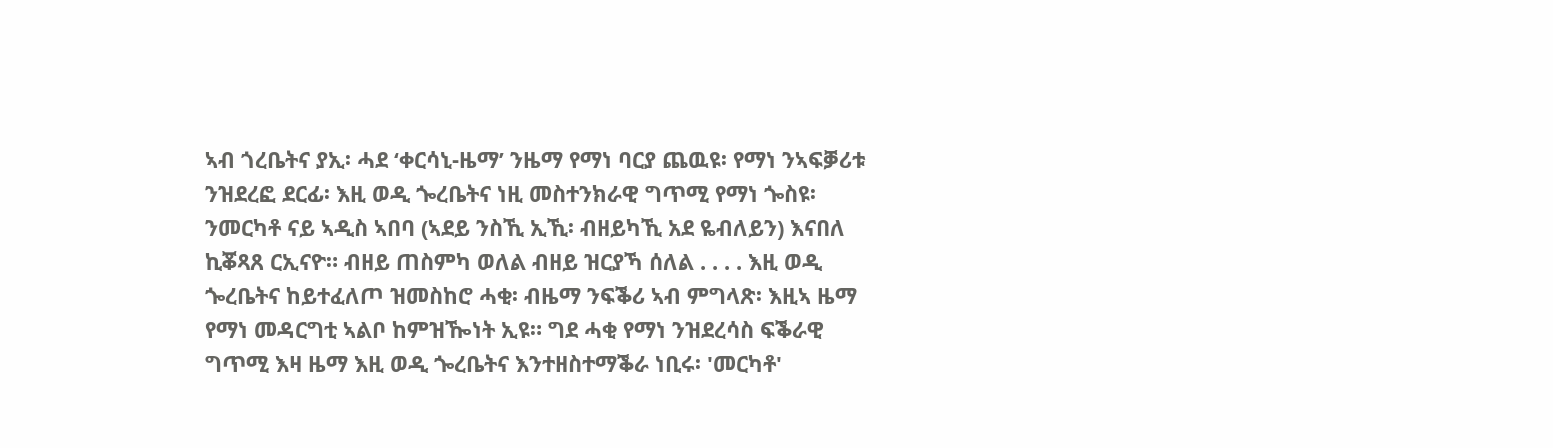ኣብ ጎረቤትና ያኢ፡ ሓደ ‘ቀርሳኒ-ዜማ’ ንዜማ የማነ ባርያ ጨዉዩ፡ የማነ ንኣፍቓሪቱ ንዝደረፎ ደርፊ፡ እዚ ወዲ ጐረቤትና ነዚ መስተንክራዊ ግጥሚ የማነ ጐስዩ፡ ንመርካቶ ናይ ኣዲስ ኣበባ (ኣደይ ንስኺ ኢኺ፡ ብዘይካኺ አደ ዬብለይን) እናበለ ኪቖጻጸ ርኢናዮ። ብዘይ ጠስምካ ወለል ብዘይ ዝርያኻ ሰለል . . . . እዚ ወዲ ጐረቤትና ከይተፈለጦ ዝመስከሮ ሓቂ፡ ብዜማ ንፍቕሪ ኣብ ምግላጽ፡ እዚኣ ዜማ የማነ መዳርግቲ ኣልቦ ከምዝዀነት ኢዩ። ግደ ሓቂ የማነ ንዝደረሳስ ፍቕራዊ ግጥሚ እዛ ዜማ እዚ ወዲ ጐረቤትና እንተዘስተማቕራ ነቢሩ፡ 'መርካቶ'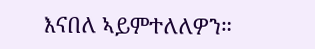እናበለ ኣይምተለለዎን።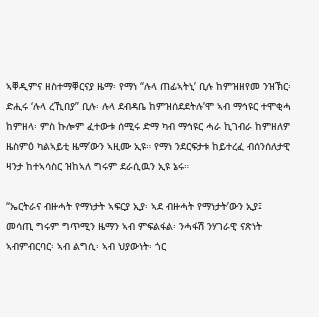ኣቐዲምና ዘስተማቐርናያ ዜማ፡ የማነ “ሉላ ጠፊኣትኒ’ ቢሉ ከምዝዘየመ ንዝኽር፡ ድሒሩ ‘ሉላ ረኺበያ” ቢሉ፡ ሉላ ደብዳቤ ከምዝሰደደትሉ’ሞ ኣብ ማኅዩር ተሞቂሓ ከምዘላ፡ ምስ ኩሎም ፈተውቱ ሰሚሩ ድማ ካብ ማኅዩር ሓራ ኪገብራ ከምዘለዎ ዜስምዕ ካልኣይቲ ዜማ’ውን ኣዚሙ ኢዩ። የማነ ንደርፍታቱ ከይተረፈ ብሰንሰለታዊ ዛንታ ከተኣሳስር ዝከኣለ ግሩም ደራሲዉን ኢዩ ኔሩ።

“ኤርትራና ብዙሓት የማነታት ኣፍርያ ኢያ፡ ኣደ ብዙሓት የማነታት’ውን ኢያ፤ መሳጢ ግሩም ግጥሚን ዜማን ኣብ ምፍልፋል፡ ንሓፋሽ ንሃገራዊ ናጽነት ኣብምብርባር፡ ኣብ ልግሲ፡ ኣብ ህያውነት፡ ጎር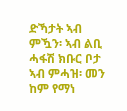ድኻታት ኣብ ምዃን፡ ኣብ ልቢ ሓፋሽ ክቡር ቦታ ኣብ ምሓዝ፡ መን ከም የማነ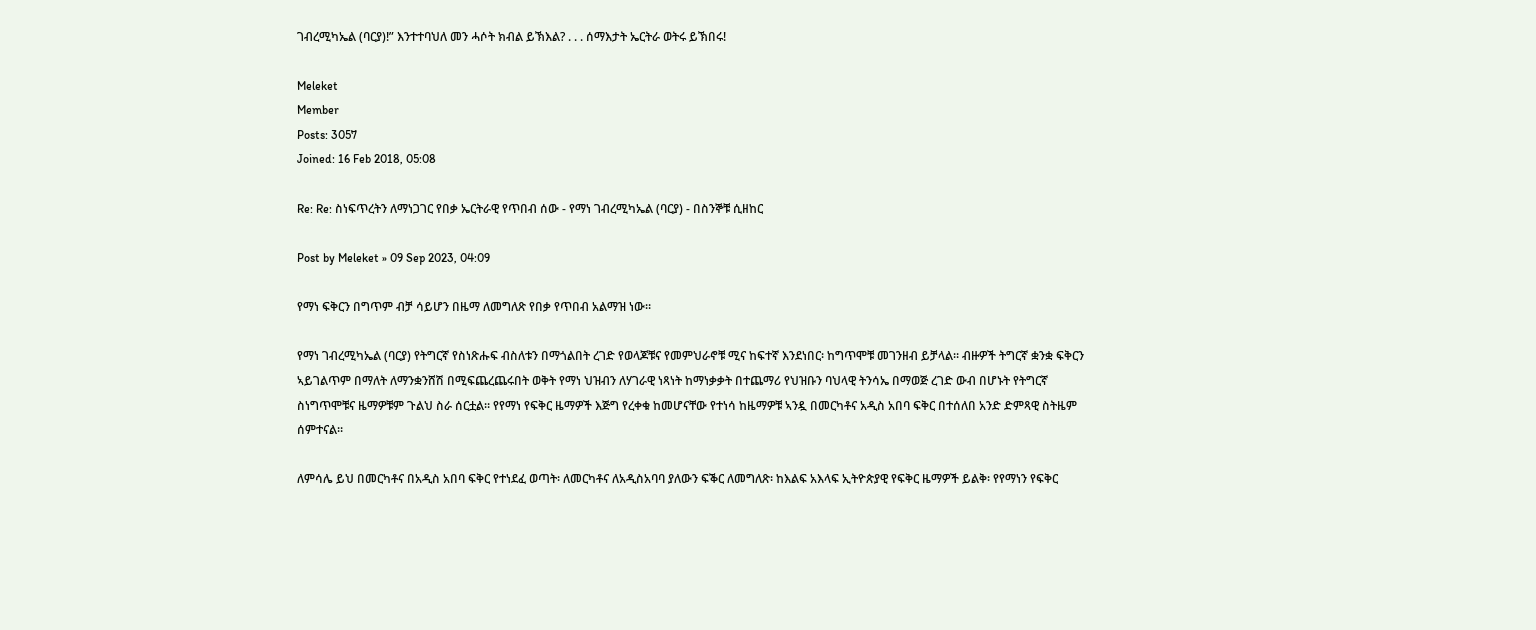ገብረሚካኤል (ባርያ)!” እንተተባህለ መን ሓሶት ክብል ይኽእል? . . . ሰማእታት ኤርትራ ወትሩ ይኽበሩ!

Meleket
Member
Posts: 3057
Joined: 16 Feb 2018, 05:08

Re: Re: ስነፍጥረትን ለማነጋገር የበቃ ኤርትራዊ የጥበብ ሰው - የማነ ገብረሚካኤል (ባርያ) - በስንኞቹ ሲዘከር

Post by Meleket » 09 Sep 2023, 04:09

የማነ ፍቅርን በግጥም ብቻ ሳይሆን በዜማ ለመግለጽ የበቃ የጥበብ አልማዝ ነው።

የማነ ገብረሚካኤል (ባርያ) የትግርኛ የስነጽሑፍ ብስለቱን በማጎልበት ረገድ የወላጆቹና የመምህራኖቹ ሚና ከፍተኛ እንደነበር፡ ከግጥሞቹ መገንዘብ ይቻላል። ብዙዎች ትግርኛ ቋንቋ ፍቅርን ኣይገልጥም በማለት ለማንቋንሸሽ በሚፍጨረጨሩበት ወቅት የማነ ህዝብን ለሃገራዊ ነጻነት ከማነቃቃት በተጨማሪ የህዝቡን ባህላዊ ትንሳኤ በማወጅ ረገድ ውብ በሆኑት የትግርኛ ስነግጥሞቹና ዜማዎቹም ጉልህ ስራ ሰርቷል። የየማነ የፍቅር ዜማዎች እጅግ የረቀቁ ከመሆናቸው የተነሳ ከዜማዎቹ ኣንዷ በመርካቶና አዲስ አበባ ፍቅር በተሰለበ አንድ ድምጻዊ ስትዜም ሰምተናል።

ለምሳሌ ይህ በመርካቶና በአዲስ አበባ ፍቅር የተነደፈ ወጣት፡ ለመርካቶና ለአዲስአባባ ያለውን ፍቕር ለመግለጽ፡ ከእልፍ አእላፍ ኢትዮጵያዊ የፍቅር ዜማዎች ይልቅ፡ የየማነን የፍቅር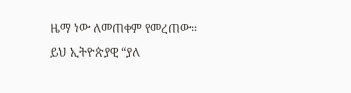ዜማ ነው ለመጠቀም የመረጠው። ይህ ኢትዮጵያዊ “ያለ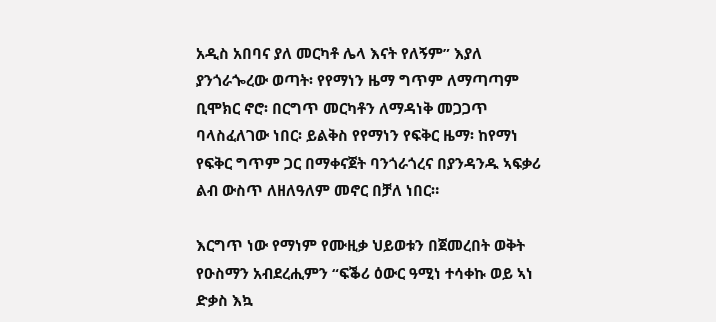አዲስ አበባና ያለ መርካቶ ሌላ እናት የለኝም” እያለ ያንጎራጐረው ወጣት፡ የየማነን ዜማ ግጥም ለማጣጣም ቢሞክር ኖሮ፡ በርግጥ መርካቶን ለማዳነቅ መጋጋጥ ባላስፈለገው ነበር፡ ይልቅስ የየማነን የፍቅር ዜማ፡ ከየማነ የፍቅር ግጥም ጋር በማቀናጀት ባንጎራጎረና በያንዳንዱ ኣፍቃሪ ልብ ውስጥ ለዘለዓለም መኖር በቻለ ነበር።

እርግጥ ነው የማነም የሙዚቃ ህይወቱን በጀመረበት ወቅት የዑስማን አብደረሒምን “ፍቕሪ ዕውር ዓሚነ ተሳቀኩ ወይ ኣነ ድቃስ እኳ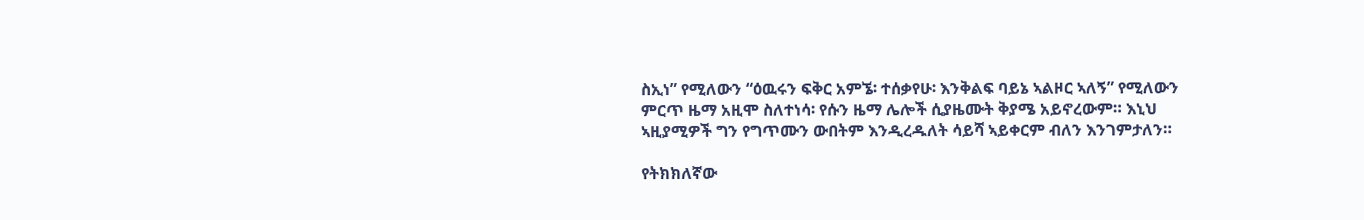ስኢነ” የሚለውን “ዕዉሩን ፍቅር አምኜ፡ ተሰቃየሁ፡ እንቅልፍ ባይኔ ኣልዞር ኣለኝ” የሚለውን ምርጥ ዜማ አዚሞ ስለተነሳ፡ የሱን ዜማ ሌሎች ሲያዜሙት ቅያሜ አይኖረውም። እኒህ ኣዚያሚዎች ግን የግጥሙን ውበትም እንዲረዱለት ሳይሻ ኣይቀርም ብለን እንገምታለን።

የትክክለኛው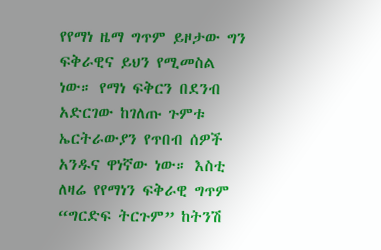የየማነ ዜማ ግጥም ይዞታው ግን ፍቅራዊና ይህን የሚመስል ነው። የማነ ፍቅርን በደንብ አድርገው ከገለጡ ጉምቱ ኤርትራውያን የጥበብ ሰዎች አንዱና ዋነኛው ነው። እስቲ ለዛሬ የየማነን ፍቅራዊ ግጥም “ግርድፍ ትርጉም” ከትንሽ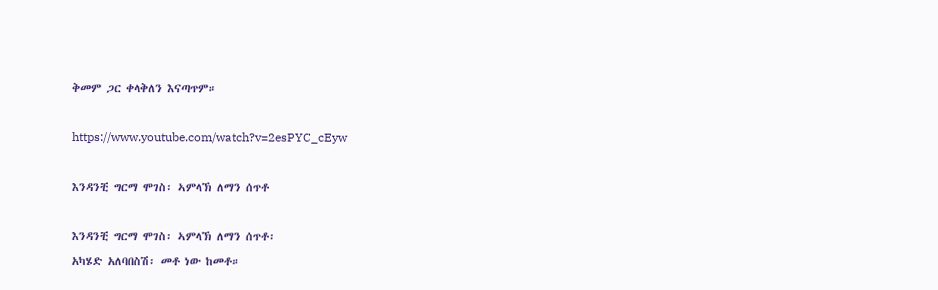ቅመም ጋር ቀላቅለን እናጣጥም።

https://www.youtube.com/watch?v=2esPYC_cEyw

እንዳንቺ ግርማ ሞገስ፡ ኣምላኽ ለማን ሰጥቶ

እንዳንቺ ግርማ ሞገስ፡ ኣምላኽ ለማን ሰጥቶ፡
አካሄድ አለባበስሽ፡ መቶ ነው ከመቶ።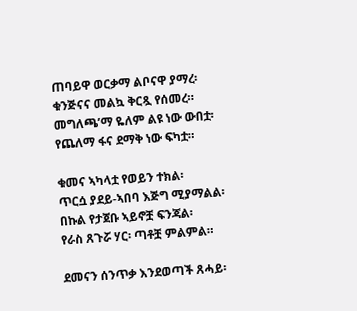ጠባይዋ ወርቃማ ልቦናዋ ያማረ፡
ቁንጅናና መልኳ ቅርጿ የሰመረ።
መግለጫ’ማ ዬለም ልዩ ነው ውበቷ፡
የጨለማ ፋና ደማቅ ነው ፍካቷ።

ቁመና ኣካላቷ የወይን ተክል፡
ጥርሷ ያደይ-ኣበባ እጅግ ሚያማልል፡
በኩል የታጀቡ ኣይኖቿ ፍንጃል፡
የራስ ጸጉሯ ሃር፡ ጣቶቿ ምልምል።

ደመናን ሰንጥቃ እንደወጣች ጸሓይ፡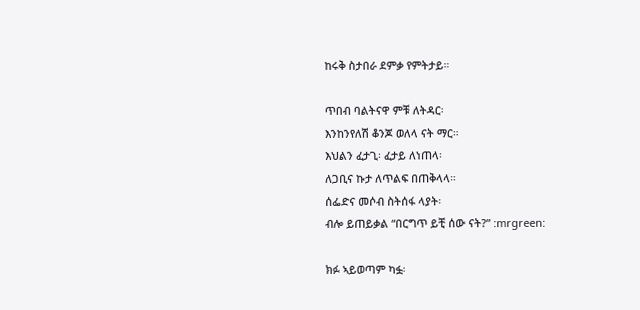ከሩቅ ስታበራ ደምቃ የምትታይ።

ጥበብ ባልትናዋ ምቹ ለትዳር፡
እንከንየለሽ ቆንጆ ወለላ ናት ማር።
እህልን ፈታጊ፡ ፈታይ ለነጠላ፡
ለጋቢና ኩታ ለጥልፍ በጠቅላላ።
ሰፌድና መሶብ ስትሰፋ ላያት፡
ብሎ ይጠይቃል “በርግጥ ይቺ ሰው ናት?” :mrgreen:

ክፉ ኣይወጣም ካፏ፡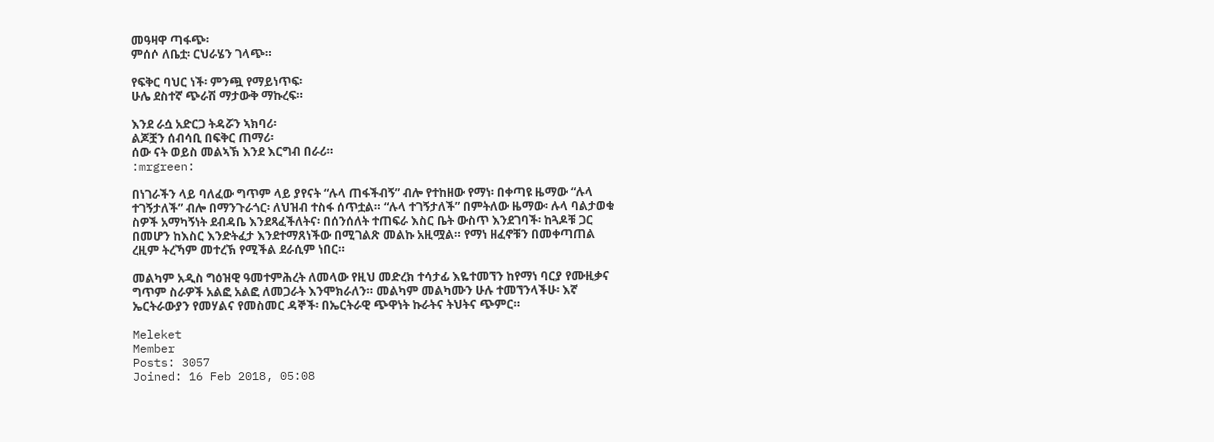መዓዛዋ ጣፋጭ፡
ምሰሶ ለቤቷ፡ ርህራሄን ገላጭ።

የፍቅር ባህር ነች፡ ምንጯ የማይነጥፍ፡
ሁሌ ደስተኛ ጭራሽ ማታውቅ ማኩረፍ።

እንደ ራሷ አድርጋ ትዳሯን ኣክባሪ፡
ልጆቿን ሰብሳቢ በፍቅር ጠማሪ፡
ሰው ናት ወይስ መልኣኽ እንደ እርግብ በራሪ።
:mrgreen:

በነገራችን ላይ ባለፈው ግጥም ላይ ያየናት “ሉላ ጠፋችብኝ” ብሎ የተከዘው የማነ፡ በቀጣዩ ዜማው “ሉላ ተገኝታለች” ብሎ በማንጉራጎር፡ ለህዝብ ተስፋ ሰጥቷል። “ሉላ ተገኝታለች” በምትለው ዜማው፡ ሉላ ባልታወቁ ስዎች አማካኝነት ደብዳቤ እንደጻፈችለትና፡ በሰንሰለት ተጠፍራ እስር ቤት ውስጥ እንደገባች፡ ከጓዶቹ ጋር በመሆን ከእስር እንድትፈታ እንደተማጸነችው በሚገልጽ መልኩ አዚሟል። የማነ ዘፈኖቹን በመቀጣጠል ረዚም ትረኻም መተረኽ የሚችል ደራሲም ነበር።

መልካም አዲስ ግዕዝዊ ዓመተምሕረት ለመላው የዚህ መድረክ ተሳታፊ እዬተመኘን ከየማነ ባርያ የሙዚቃና ግጥም ስራዎች አልፎ አልፎ ለመጋራት እንሞክራለን። መልካም መልካሙን ሁሉ ተመኘንላችሁ፡ እኛ ኤርትራውያን የመሃልና የመስመር ዳኞች፡ በኤርትራዊ ጭዋነት ኩራትና ትህትና ጭምር።

Meleket
Member
Posts: 3057
Joined: 16 Feb 2018, 05:08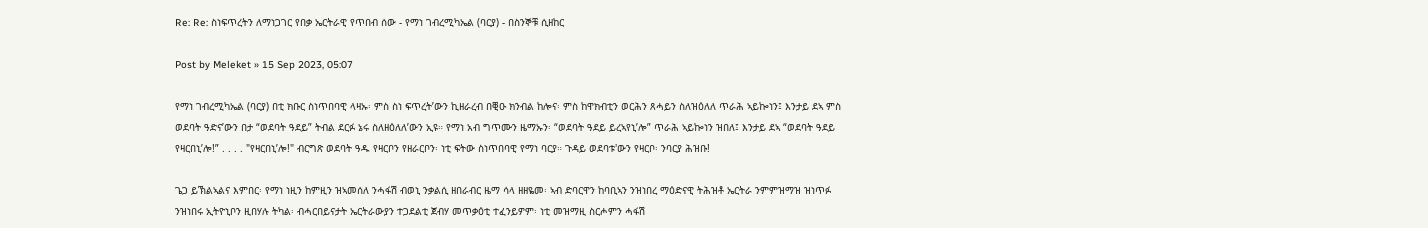Re: Re: ስነፍጥረትን ለማነጋገር የበቃ ኤርትራዊ የጥበብ ሰው - የማነ ገብረሚካኤል (ባርያ) - በስንኞቹ ሲዘከር

Post by Meleket » 15 Sep 2023, 05:07

የማነ ገብረሚካኤል (ባርያ) በቲ ክቡር ስነጥበባዊ ላዛኡ፡ ምስ ስነ ፍጥረት’ውን ኪዘራረብ በቒዑ ክንብል ከሎና፡ ምስ ከዋክብቲን ወርሕን ጸሓይን ስለዝዕለለ ጥራሕ ኣይኰነን፤ እንታይ ደኣ ምስ ወደባት ዓድና’ውን በታ “ወደባት ዓደይ” ትብል ደርፉ ኔሩ ስለዘዕለለ’ውን ኢዩ። የማነ አብ ግጥሙን ዜማኡን፡ “ወደባት ዓደይ ይረኣየኒ’ሎ” ጥራሕ ኣይኰነን ዝበለ፤ እንታይ ደኣ “ወደባት ዓደይ የዛርበኒ’ሎ!” . . . . "የዛርበኒ’ሎ!" ብርግጽ ወደባት ዓዱ የዛርቦን የዘራርቦን፡ ነቲ ፍትው ስነጥበባዊ የማነ ባርያ። ጉዳይ ወደባቱ'ውን የዛርቦ፡ ንባርያ ሕዝቡ!

ጌጋ ይኽልኣልና እምበር፡ የማነ ነዚን ከምዚን ዝኣመሰለ ንሓፋሽ ብወኒ ንቃልሲ ዘበራብር ዜማ ሳላ ዘዘዬመ፡ ኣብ ድባርዋን ከባቢኣን ንዝነበረ ማዕድናዊ ትሕዝቶ ኤርትራ ንምምዝማዝ ዝነጥፉ ንዝነበሩ ኢትዮኒቦን ዚበሃሉ ትካል፡ ብሓርበይናታት ኤርትራውያን ተጋደልቲ ጀብሃ መጥቃዕቲ ተፈንይዎም፡ ነቲ መዝማዚ ስርሖምን ሓፋሽ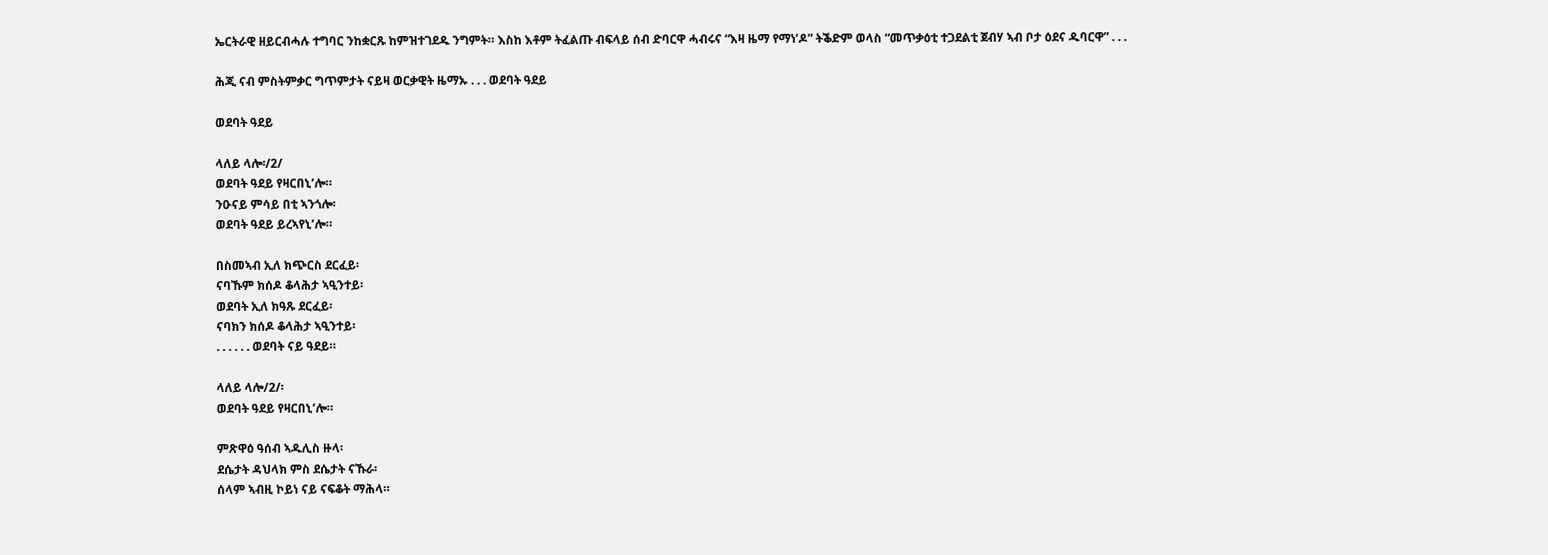ኤርትራዊ ዘይርብሓሉ ተግባር ንከቋርጹ ከምዝተገደዱ ንግምት። እስከ እቶም ትፈልጡ ብፍላይ ሰብ ድባርዋ ሓብሩና “እዛ ዜማ የማነ’ዶ” ትቕድም ወላስ “መጥቃዕቲ ተጋደልቲ ጀብሃ ኣብ ቦታ ዕደና ዱባርዋ” . . .

ሕጂ ናብ ምስትምቃር ግጥምታት ናይዛ ወርቃዊት ዜማኡ . . . ወደባት ዓደይ

ወደባት ዓደይ

ላለይ ላሎ፡/2/
ወደባት ዓደይ የዛርበኒ’ሎ።
ንዑናይ ምሳይ በቲ ኣንጎሎ፡
ወደባት ዓደይ ይረኣየኒ’ሎ።

በስመኣብ ኢለ ክጭርስ ደርፈይ፡
ናባኹም ክሰዶ ቆላሕታ ኣዒንተይ፡
ወደባት ኢለ ክዓጹ ደርፈይ፡
ናባክን ክሰዶ ቆላሕታ ኣዒንተይ፡
. . . . . . ወደባት ናይ ዓደይ።

ላለይ ላሎ/2/፡
ወደባት ዓደይ የዛርበኒ’ሎ።

ምጽዋዕ ዓሰብ ኣዱሊስ ዙላ፡
ደሴታት ዳህላክ ምስ ደሴታት ናኹራ፡
ሰላም ኣብዚ ኮይነ ናይ ናፍቆት ማሕላ።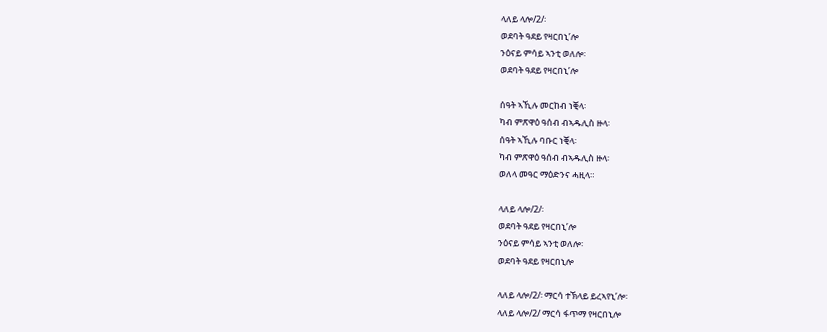ላለይ ላሎ/2/፡
ወደባት ዓደይ የዛርበኒ’ሎ
ንዕናይ ምሳይ ኣንቲ ወለሎ፡
ወደባት ዓደይ የዛርበኒ’ሎ

ሰዓት ኣኺሉ መርከብ ነቒላ፡
ካብ ምጽዋዕ ዓሰብ ብኣዱሊስ ዙላ፡
ሰዓት ኣኺሉ ባቡር ነቒላ፡
ካብ ምጽዋዕ ዓሰብ ብኣዱሊስ ዙላ፡
ወለላ መዓር ማዕድንና ሓዚላ።

ላለይ ላሎ/2/፡
ወደባት ዓደይ የዛርበኒ’ሎ
ንዕናይ ምሳይ ኣንቲ ወለሎ፡
ወደባት ዓደይ የዛርበኒሎ

ላለይ ላሎ/2/፡ ማርሳ ተኽላይ ይረኣየኒ’ሎ፡
ላለይ ላሎ/2/ ማርሳ ፋጥማ የዛርበኒሎ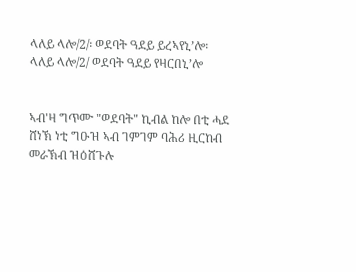ላለይ ላሎ/2/፡ ወደባት ዓደይ ይረኣየኒ’ሎ፡
ላለይ ላሎ/2/ ወደባት ዓደይ የዛርበኒ’ሎ


ኣብ'ዛ ግጥሙ "ወደባት" ኪብል ከሎ በቲ ሓደ ሸነኽ ነቲ ግዑዝ ኣብ ገምገም ባሕሪ ዚርከብ መራኽብ ዝዕሸጉሉ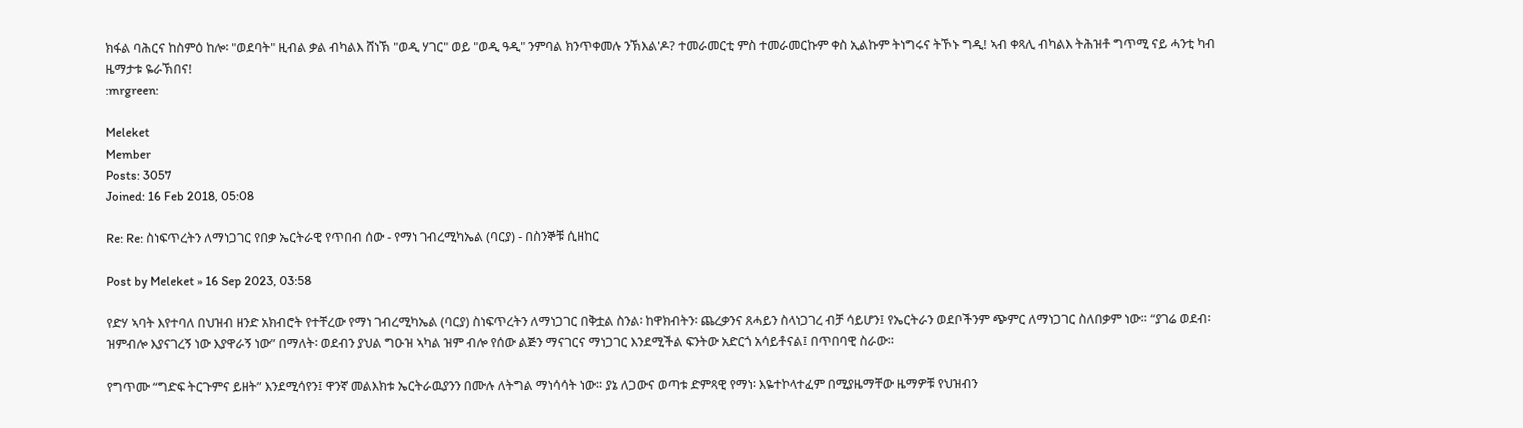ክፋል ባሕርና ከስምዕ ከሎ፡ "ወደባት" ዚብል ቃል ብካልእ ሸነኽ "ወዲ ሃገር" ወይ "ወዲ ዓዲ" ንምባል ክንጥቀመሉ ንኽእል'ዶ? ተመራመርቲ ምስ ተመራመርኩም ቀስ ኢልኩም ትነግሩና ትኾኑ ግዲ! ኣብ ቀጻሊ ብካልእ ትሕዝቶ ግጥሚ ናይ ሓንቲ ካብ ዜማታቱ ዬራኽበና!
:mrgreen:

Meleket
Member
Posts: 3057
Joined: 16 Feb 2018, 05:08

Re: Re: ስነፍጥረትን ለማነጋገር የበቃ ኤርትራዊ የጥበብ ሰው - የማነ ገብረሚካኤል (ባርያ) - በስንኞቹ ሲዘከር

Post by Meleket » 16 Sep 2023, 03:58

የድሃ ኣባት እየተባለ በህዝብ ዘንድ አክብሮት የተቸረው የማነ ገብረሚካኤል (ባርያ) ስነፍጥረትን ለማነጋገር በቅቷል ስንል፡ ከዋክብትን፡ ጨረቃንና ጸሓይን ስላነጋገረ ብቻ ሳይሆን፤ የኤርትራን ወደቦችንም ጭምር ለማነጋገር ስለበቃም ነው። “ያገሬ ወደብ፡ ዝምብሎ እያናገረኝ ነው እያዋራኝ ነው” በማለት፡ ወደብን ያህል ግዑዝ ኣካል ዝም ብሎ የሰው ልጅን ማናገርና ማነጋገር እንደሚችል ፍንትው አድርጎ አሳይቶናል፤ በጥበባዊ ስራው።

የግጥሙ “ግድፍ ትርጉምና ይዘት” እንደሚሳየን፤ ዋንኛ መልእክቱ ኤርትራዉያንን በሙሉ ለትግል ማነሳሳት ነው። ያኔ ለጋውና ወጣቱ ድምጻዊ የማነ፡ እዬተኮላተፈም በሚያዜማቸው ዜማዎቹ የህዝብን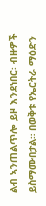ልብ ኣንጠልጥሎ ይዞ እንደነበር፡ ብዙዎች ይስማሙበታል። በወቅቱ የኤርትራ ማዕድን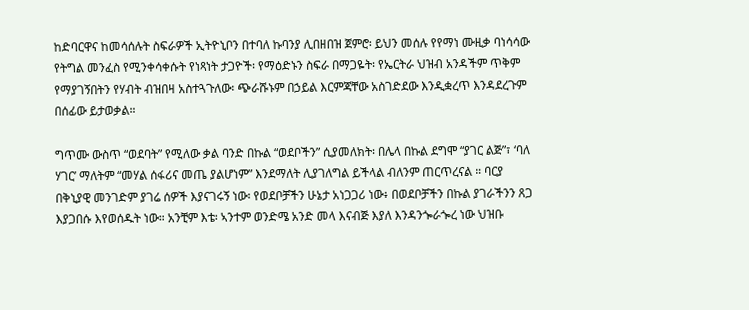ከድባርዋና ከመሳሰሉት ስፍራዎች ኢትዮኒቦን በተባለ ኩባንያ ሊበዘበዝ ጀምሮ፡ ይህን መሰሉ የየማነ ሙዚቃ ባነሳሳው የትግል መንፈስ የሚንቀሳቀሱት የነጻነት ታጋዮች፡ የማዕድኑን ስፍራ በማጋዬት፡ የኤርትራ ህዝብ አንዳችም ጥቅም የማያገኝበትን የሃብት ብዝበዛ አስተጓጉለው፡ ጭራሹኑም በኃይል እርምጃቸው አስገድደው እንዲቋረጥ እንዳደረጉም በሰፊው ይታወቃል።

ግጥሙ ውስጥ “ወደባት” የሚለው ቃል ባንድ በኩል “ወደቦችን” ሲያመለክት፡ በሌላ በኩል ደግሞ “ያገር ልጅ”፣ ‘ባለ ሃገር’ ማለትም “መሃል ሰፋሪና መጤ ያልሆነም” እንደማለት ሊያገለግል ይችላል ብለንም ጠርጥረናል ። ባርያ በቅኒያዊ መንገድም ያገሬ ሰዎች እያናገሩኝ ነው፡ የወደቦቻችን ሁኔታ አነጋጋሪ ነው፥ በወደቦቻችን በኩል ያገራችንን ጸጋ እያጋበሱ እየወሰዱት ነው። አንቺም እቴ፡ ኣንተም ወንድሜ አንድ መላ እናብጅ እያለ እንዳንጐራጐረ ነው ህዝቡ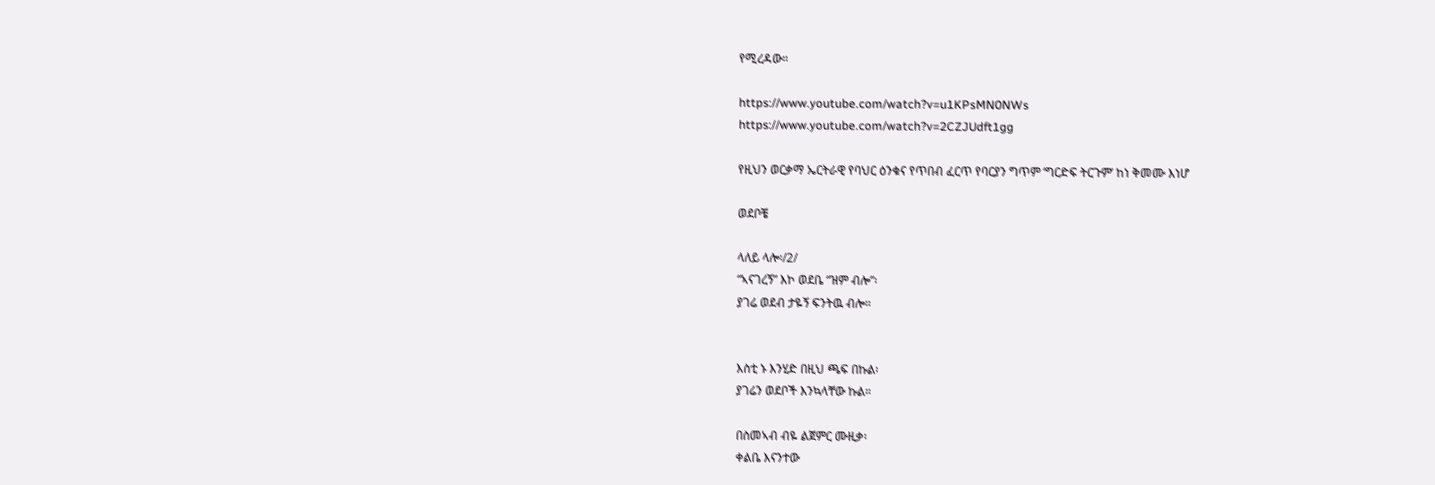የሚረዳው።

https://www.youtube.com/watch?v=u1KPsMN0NWs
https://www.youtube.com/watch?v=2CZJUdft1gg

የዚህን ወርቃማ ኤርትራዊ የባህር ዕንቁና የጥበብ ፈርጥ የባርያን ግጥም ‘ግርድፍ ትርጉም’ ከነ ቅመሙ እነሆ

ወደቦቼ

ላለይ ላሎ፡/2/
“ኣናገረኝ” እኮ ወደቤ “ዝም ብሎ”፡
ያገሬ ወደብ ታዬኝ ፍንትዉ ብሎ።


እስቲ ኑ እንሂድ በዚህ ጫፍ በኩል፡
ያገሬን ወደቦች እንኳላቸው ኩል።

በስመኣብ ብዬ ልጀምር ሙዚቃ፡
ቀልቤ እናንተው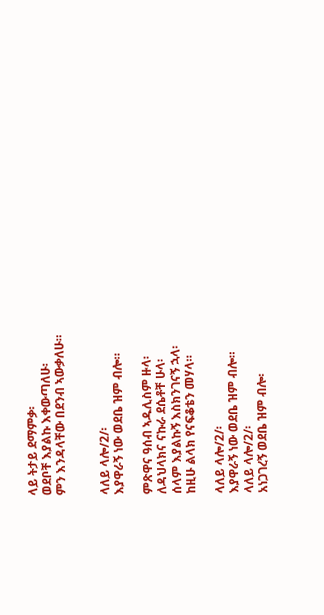ላይ ትታይ ደማምቃ፡
ወደቦቸ እያልኩ እቀውጣለሁ፡
ምን እንዳላቸው በደንብ ኣውቃለሁ።


ላለይ ላሎ/2/፡
እያዋራኝ ነው ወደቤ ዝም ብሎ።

ምጽዋና ዓሰብ ኣዱሊስም ዙላ፡
ለዳህላክና ናኩራ ደሴቶቸ ሁላ፡
ሰላም እያልኩኝ እስክንገናኝ ኋላ፡
ከዚሁ ልላክ የናፍቆቴን መሃላ።

ላለይ ላሎ/2/፡
እያዋራኝ ነው ወደቤ ዝም ብሎ።
ላለይ ላሎ/2/፡
አነጋገረኝ ወደቤ ዝም ብሎ፡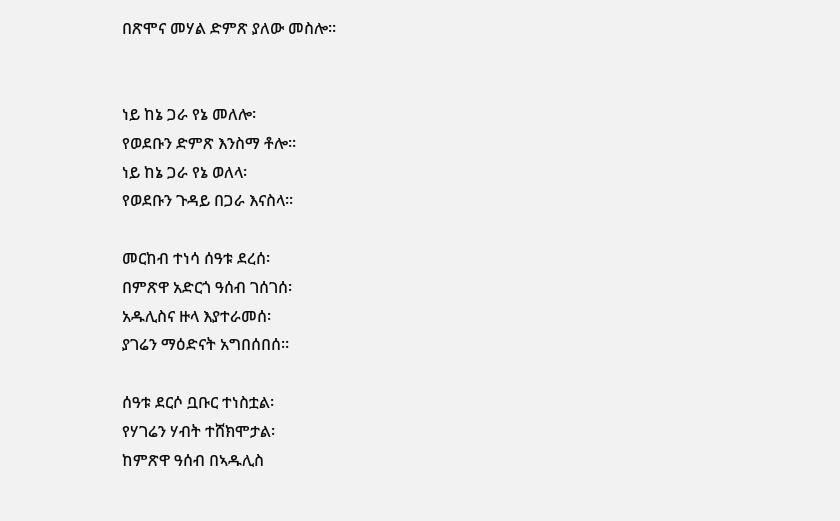በጽሞና መሃል ድምጽ ያለው መስሎ።


ነይ ከኔ ጋራ የኔ መለሎ፡
የወደቡን ድምጽ እንስማ ቶሎ።
ነይ ከኔ ጋራ የኔ ወለላ፡
የወደቡን ጉዳይ በጋራ እናስላ።

መርከብ ተነሳ ሰዓቱ ደረሰ፡
በምጽዋ አድርጎ ዓሰብ ገሰገሰ፡
አዱሊስና ዙላ እያተራመሰ፡
ያገሬን ማዕድናት አግበሰበሰ።

ሰዓቱ ደርሶ ቧቡር ተነስቷል፡
የሃገሬን ሃብት ተሸክሞታል፡
ከምጽዋ ዓሰብ በኣዱሊስ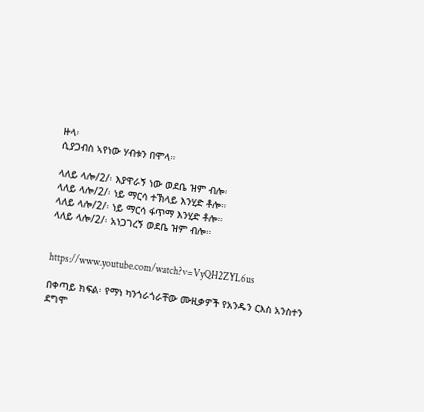ዙላ፡
ሲያጋብስ ኣየነው ሃብቱን በሞላ።

ላለይ ላሎ/2/፡ እያዋራኝ ነው ወደቤ ዝም ብሎ፡
ላለይ ላሎ/2/፡ ነይ ማርሳ ተኽላይ እንሂድ ቶሎ።
ላለይ ላሎ/2/፡ ነይ ማርሳ ፋጥማ እንሂድ ቶሎ።
ላለይ ላሎ/2/፡ አነጋገረኝ ወደቤ ዝም ብሎ።


https://www.youtube.com/watch?v=VyQH2ZYL6us

በቀጣይ ክፍል፡ የማነ ካንጎራጎራቸው ሙዚቃዎች የአንዱን ርእስ አንስተን ደግሞ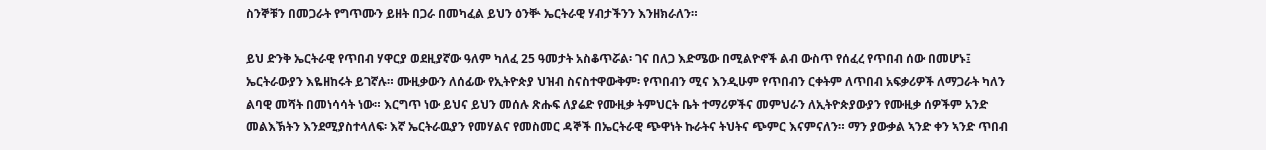ስንኞቹን በመጋራት የግጥሙን ይዘት በጋራ በመካፈል ይህን ዕንቝ ኤርትራዊ ሃብታችንን እንዘክራለን።

ይህ ድንቅ ኤርትራዊ የጥበብ ሃዋርያ ወደዚያኛው ዓለም ካለፈ 25 ዓመታት አስቆጥሯል፡ ገና በለጋ እድሜው በሚልዮኖች ልብ ውስጥ የሰፈረ የጥበብ ሰው በመሆኑ፤ ኤርትራውያን እዬዘከሩት ይገኛሉ። ሙዚቃውን ለሰፊው የኢትዮጵያ ህዝብ ስናስተዋውቅም፡ የጥበብን ሚና እንዲሁም የጥበብን ርቀትም ለጥበብ አፍቃሪዎች ለማጋራት ካለን ልባዊ መሻት በመነሳሳት ነው። እርግጥ ነው ይህና ይህን መሰሉ ጽሑፍ ለያሬድ የሙዚቃ ትምህርት ቤት ተማሪዎችና መምህራን ለኢትዮጵያውያን የሙዚቃ ሰዎችም አንድ መልእኽትን እንደሚያስተላለፍ፡ እኛ ኤርትራዉያን የመሃልና የመስመር ዳኞች በኤርትራዊ ጭዋነት ኩራትና ትህትና ጭምር እናምናለን። ማን ያውቃል ኣንድ ቀን ኣንድ ጥበብ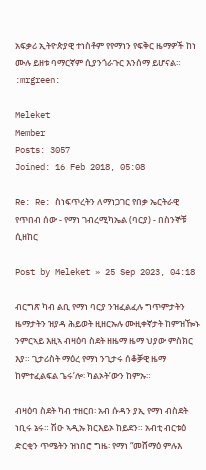አፍቃሪ ኢትዮጵያዊ ተነስቶም የየማነን የፍቅር ዜማዎች ከነ ሙሉ ይዘቱ ባማርኛም ሲያንጎራጉር እንሰማ ይሆናል።
:mrgreen:

Meleket
Member
Posts: 3057
Joined: 16 Feb 2018, 05:08

Re: Re: ስነፍጥረትን ለማነጋገር የበቃ ኤርትራዊ የጥበብ ሰው - የማነ ገብረሚካኤል (ባርያ) - በስንኞቹ ሲዘከር

Post by Meleket » 25 Sep 2023, 04:18

ብርግጽ ካብ ልቢ የማነ ባርያ ንዝፈልፈሉ ግጥምታትን ዜማታትን ዝያዳ ሕይወት ዚዘርኡሉ ሙዚቀኛታት ከምዝዀኑ ንምርኣይ እዚኣ ብዛዕባ ስደት ዘዜማ ዜማ ህያው ምስክር እያ። ጊታሪስት ማዕረ የማነ ንጊታሩ ሰቆቓዊ ዜማ ከምተፈልፍል ጌሩ’ሎ፡ ካልኦት’ውን ከምኡ።

ብዛዕባ ስደት ካብ ተዘርበ፡ አብ ሱዳን ያኢ የማነ ብስደት ነቢሩ ኔሩ። ሽዑ ኣዲኡ ክርእይኦ ከይደን። አብቲ ብርቱዕ ድርቂን ጥሜትን ዝነበሮ ግዜ፡ የማነ “መሸማዕ ምሉእ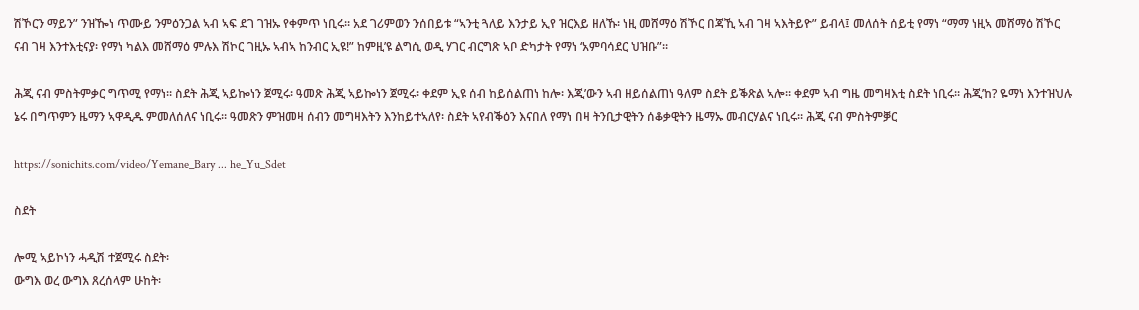ሽኾርን ማይን” ንዝዀነ ጥሙይ ንምዕንጋል ኣብ ኣፍ ደገ ገዝኡ የቀምጥ ነቢሩ። አደ ገሪምወን ንሰበይቱ “ኣንቲ ጓለይ እንታይ ኢየ ዝርእይ ዘለኹ፡ ነዚ መሸማዕ ሽኾር በጃኺ ኣብ ገዛ ኣእትይዮ” ይብላ፤ መለሰት ሰይቲ የማነ “ማማ ነዚኣ መሸማዕ ሽኾር ናብ ገዛ እንተእቲናያ፡ የማነ ካልእ መሸማዕ ምሉእ ሽኮር ገዚኡ ኣብኣ ከንብር ኢዩ!” ከምዚ’ዩ ልግሲ ወዲ ሃገር ብርግጽ ኣቦ ድካታት የማነ ‘አምባሳደር ህዝቡ”።

ሕጂ ናብ ምስትምቃር ግጥሚ የማነ። ስደት ሕጂ ኣይኰነን ጀሚሩ፡ ዓመጽ ሕጂ ኣይኰነን ጀሚሩ፡ ቀደም ኢዩ ሰብ ከይሰልጠነ ከሎ፡ እጂ’ውን ኣብ ዘይሰልጠነ ዓለም ስደት ይቕጽል ኣሎ። ቀደም ኣብ ግዜ መግዛእቲ ስደት ነቢሩ። ሕጂ’ከ? ዬማነ እንተዝህሉ ኔሩ በግጥምን ዜማን ኣዋዲዱ ምመለሰለና ነቢሩ። ዓመጽን ምዝመዛ ሰብን መግዛእትን እንከይተኣለየ፡ ስደት ኣየብቕዕን እናበለ የማነ በዛ ትንቢታዊትን ሰቆቃዊትን ዜማኡ መብርሃልና ነቢሩ። ሕጂ ናብ ምስትምቓር

https://sonichits.com/video/Yemane_Bary ... he_Yu_Sdet

ስደት

ሎሚ ኣይኮነን ሓዲሽ ተጀሚሩ ስደት፡
ውግእ ወረ ውግእ ጸረሰላም ሁከት፡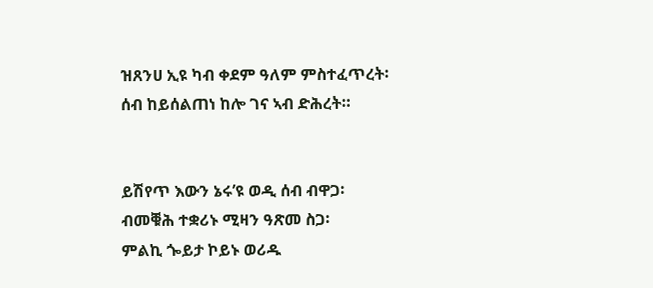ዝጸንሀ ኢዩ ካብ ቀደም ዓለም ምስተፈጥረት፡
ሰብ ከይሰልጠነ ከሎ ገና ኣብ ድሕረት።


ይሽየጥ እውን ኔሩ’ዩ ወዲ ሰብ ብዋጋ፡
ብመቑሕ ተቋሪኑ ሚዛን ዓጽመ ስጋ፡
ምልኪ ጐይታ ኮይኑ ወሪዱ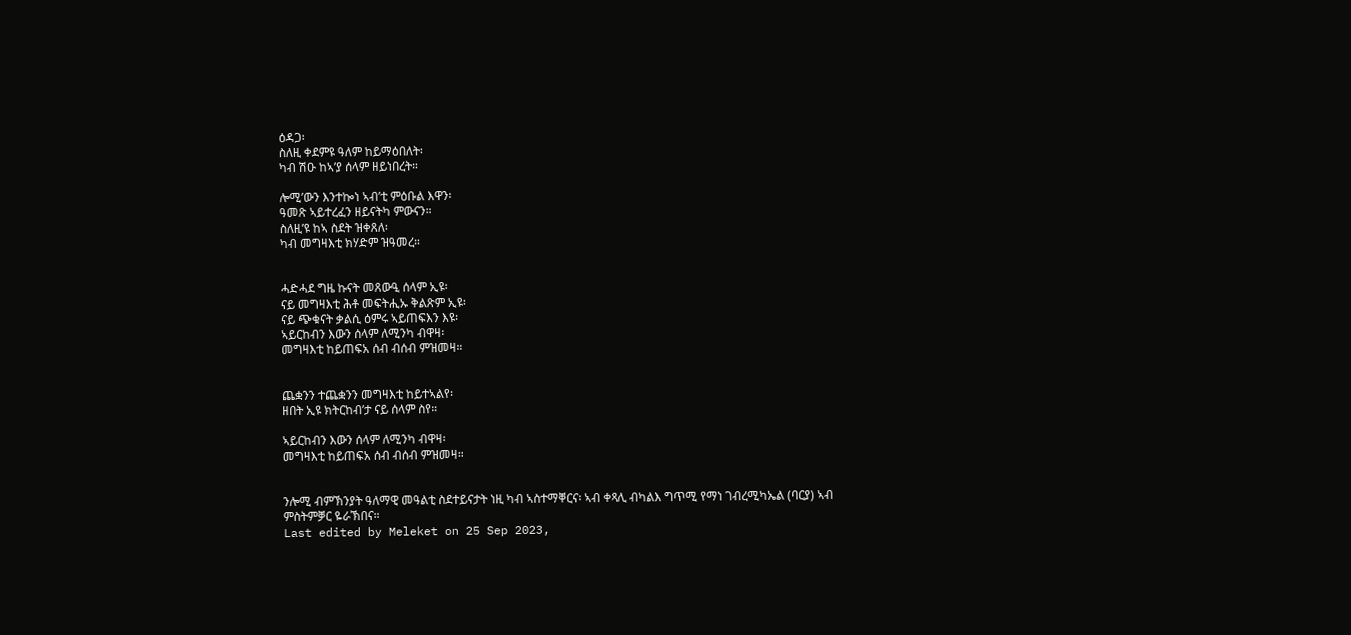ዕዳጋ፡
ስለዚ ቀደምዩ ዓለም ከይማዕበለት፡
ካብ ሽዑ ከኣ’ያ ሰላም ዘይነበረት።

ሎሚ’ውን እንተኰነ ኣብ’ቲ ምዕቡል እዋን፡
ዓመጽ ኣይተረፈን ዘይናትካ ምውናን።
ስለዚ’ዩ ከኣ ስደት ዝቀጸለ፡
ካብ መግዛእቲ ክሃድም ዝዓመረ።


ሓድሓደ ግዜ ኩናት መጸውዒ ሰላም ኢዩ፡
ናይ መግዛእቲ ሕቶ መፍትሒኡ ቅልጽም ኢዩ፡
ናይ ጭቁናት ቃልሲ ዕምሩ ኣይጠፍእን እዩ፡
ኣይርከብን እውን ሰላም ለሚንካ ብዋዛ፡
መግዛእቲ ከይጠፍአ ሰብ ብሰብ ምዝመዛ።


ጨቋንን ተጨቋንን መግዛእቲ ከይተኣልየ፡
ዘበት ኢዩ ክትርከብ’ታ ናይ ሰላም ስየ።

ኣይርከብን እውን ሰላም ለሚንካ ብዋዛ፡
መግዛእቲ ከይጠፍአ ሰብ ብሰብ ምዝመዛ።


ንሎሚ ብምኽንያት ዓለማዊ መዓልቲ ስደተይናታት ነዚ ካብ ኣስተማቐርና፡ ኣብ ቀጻሊ ብካልእ ግጥሚ የማነ ገብረሚካኤል (ባርያ) ኣብ ምስትምቓር ዬራኽበና።
Last edited by Meleket on 25 Sep 2023,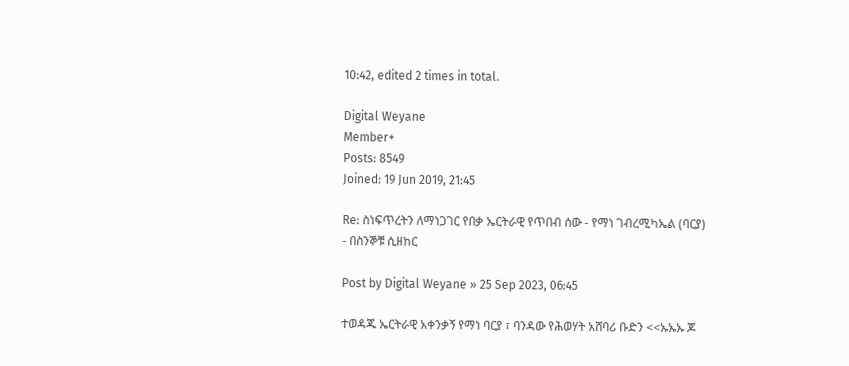10:42, edited 2 times in total.

Digital Weyane
Member+
Posts: 8549
Joined: 19 Jun 2019, 21:45

Re: ስነፍጥረትን ለማነጋገር የበቃ ኤርትራዊ የጥበብ ሰው - የማነ ገብረሚካኤል (ባርያ) - በስንኞቹ ሲዘከር

Post by Digital Weyane » 25 Sep 2023, 06:45

ተወዳጁ ኤርትራዊ አቀንቃኝ የማነ ባርያ ፣ ባንዳው የሕወሃት አሸባሪ ቡድን <<ኡኡኡ ጆ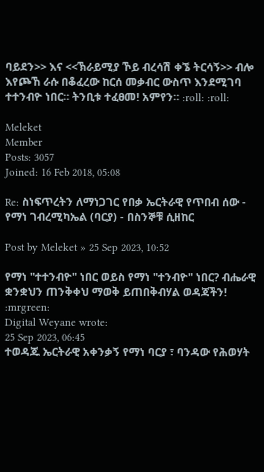ባይደን>> እና <<ኽራይሚያ ኾይ ብረሳሽ ቀኜ ትርሳኝ>> ብሎ እየጮኸ ራሱ በቆፈረው ከርሰ መቃብር ውስጥ እንደሚገባ ተተንብዮ ነበር። ትንቢቱ ተፈፀመ! አምየን። :roll: :roll:

Meleket
Member
Posts: 3057
Joined: 16 Feb 2018, 05:08

Re: ስነፍጥረትን ለማነጋገር የበቃ ኤርትራዊ የጥበብ ሰው - የማነ ገብረሚካኤል (ባርያ) - በስንኞቹ ሲዘከር

Post by Meleket » 25 Sep 2023, 10:52

የማነ "ተተንብዮ" ነበር ወይስ የማነ "ተንብዮ" ነበር? ብሔራዊ ቋንቋህን ጠንቅቀህ ማወቅ ይጠበቅብሃል ወዳጃችን! :mrgreen:
Digital Weyane wrote:
25 Sep 2023, 06:45
ተወዳጁ ኤርትራዊ አቀንቃኝ የማነ ባርያ ፣ ባንዳው የሕወሃት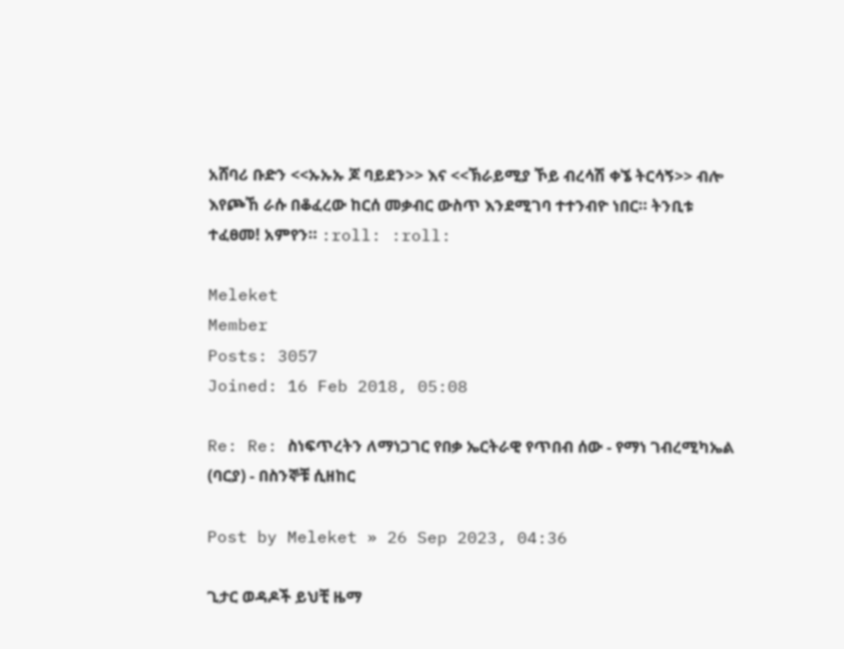አሸባሪ ቡድን <<ኡኡኡ ጆ ባይደን>> እና <<ኽራይሚያ ኾይ ብረሳሽ ቀኜ ትርሳኝ>> ብሎ እየጮኸ ራሱ በቆፈረው ከርሰ መቃብር ውስጥ እንደሚገባ ተተንብዮ ነበር። ትንቢቱ ተፈፀመ! አምየን። :roll: :roll:

Meleket
Member
Posts: 3057
Joined: 16 Feb 2018, 05:08

Re: Re: ስነፍጥረትን ለማነጋገር የበቃ ኤርትራዊ የጥበብ ሰው - የማነ ገብረሚካኤል (ባርያ) - በስንኞቹ ሲዘከር

Post by Meleket » 26 Sep 2023, 04:36

ጊታር ወዳዶች ይህቺ ዜማ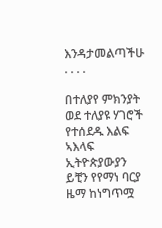እንዳታመልጣችሁ . . . .

በተለያየ ምክንያት ወደ ተለያዩ ሃገሮች የተሰደዱ እልፍ ኣእላፍ ኢትዮጵያውያን ይቺን የየማነ ባርያ ዜማ ከነግጥሟ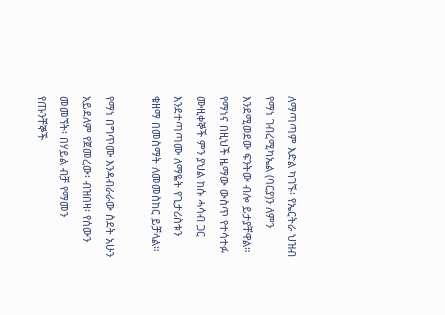ለማጣጣም እድል ካገኙ፡ የኤርትራ ህዝብ የማነ ገብረሚካኤል (ባርያ)ን ለምን እንደሚወደው ፍንትው ብሎ ይታያቸዋል። የማነና በዚህች ዜማው ውስጥ የተሳተፉ ሙዚቀኞች ምን ያህል ከሱ ሓሳብ ጋር እንደተጣጣሙ ለማዬት የጊታሪስቱን ቁዘማ በመስማት ለመመስከር ይቻላል።

የማነ በግጥሙ እንዳብራራው ስደት አሁን አይደለም የጀመረው፡ ብዝበዛ፡ የሰውን መመኘት፡ በሃይል ብቻ የማመን የጡንቸኞች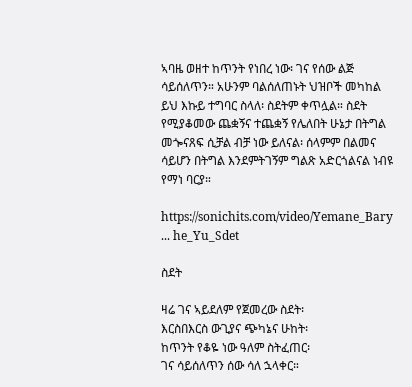ኣባዜ ወዘተ ከጥንት የነበረ ነው፡ ገና የሰው ልጅ ሳይሰለጥን። አሁንም ባልሰለጠኑት ህዝቦች መካከል ይህ እኩይ ተግባር ስላለ፡ ስደትም ቀጥሏል። ስደት የሚያቆመው ጨቋኝና ተጨቋኝ የሌለበት ሁኔታ በትግል መጐናጸፍ ሲቻል ብቻ ነው ይለናል፡ ሰላምም በልመና ሳይሆን በትግል እንደምትገኝም ግልጽ አድርጎልናል ነብዩ የማነ ባርያ።

https://sonichits.com/video/Yemane_Bary ... he_Yu_Sdet

ስደት

ዛሬ ገና ኣይደለም የጀመረው ስደት፡
እርስበእርስ ውጊያና ጭካኔና ሁከት፡
ከጥንት የቆዬ ነው ዓለም ስትፈጠር፡
ገና ሳይሰለጥን ሰው ሳለ ኋላቀር።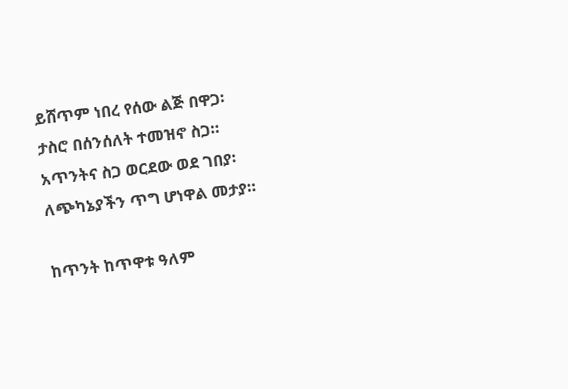ይሸጥም ነበረ የሰው ልጅ በዋጋ፡
ታስሮ በሰንሰለት ተመዝኖ ስጋ።
አጥንትና ስጋ ወርደው ወደ ገበያ፡
ለጭካኔያችን ጥግ ሆነዋል መታያ።

ከጥንት ከጥዋቱ ዓለም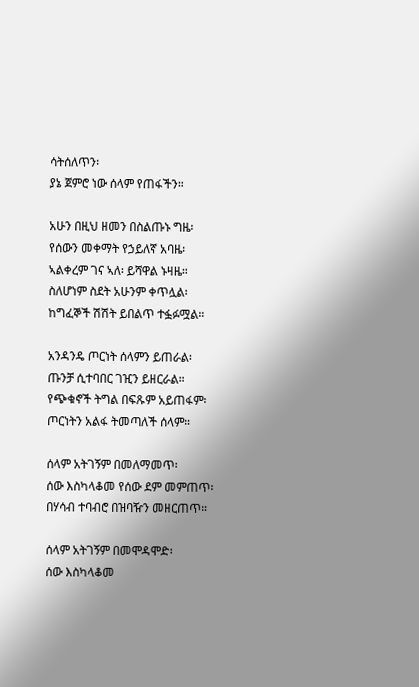ሳትሰለጥን፡
ያኔ ጀምሮ ነው ሰላም የጠፋችን።

አሁን በዚህ ዘመን በስልጡኑ ግዜ፡
የሰውን መቀማት የኃይለኛ አባዜ፡
ኣልቀረም ገና ኣለ፡ ይሻዋል ኑዛዜ።
ስለሆነም ስደት አሁንም ቀጥሏል፡
ከግፈኞች ሽሽት ይበልጥ ተፏፉሟል።

አንዳንዴ ጦርነት ሰላምን ይጠራል፡
ጡንቻ ሲተባበር ገዢን ይዘርራል።
የጭቁኖች ትግል በፍጹም አይጠፋም፡
ጦርነትን አልፋ ትመጣለች ሰላም።

ሰላም አትገኝም በመለማመጥ፡
ሰው እስካላቆመ የሰው ደም መምጠጥ፡
በሃሳብ ተባብሮ በዝባዥን መዘርጠጥ።

ሰላም አትገኝም በመሞዳሞድ፡
ሰው እስካላቆመ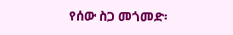የሰው ስጋ መጎመድ፡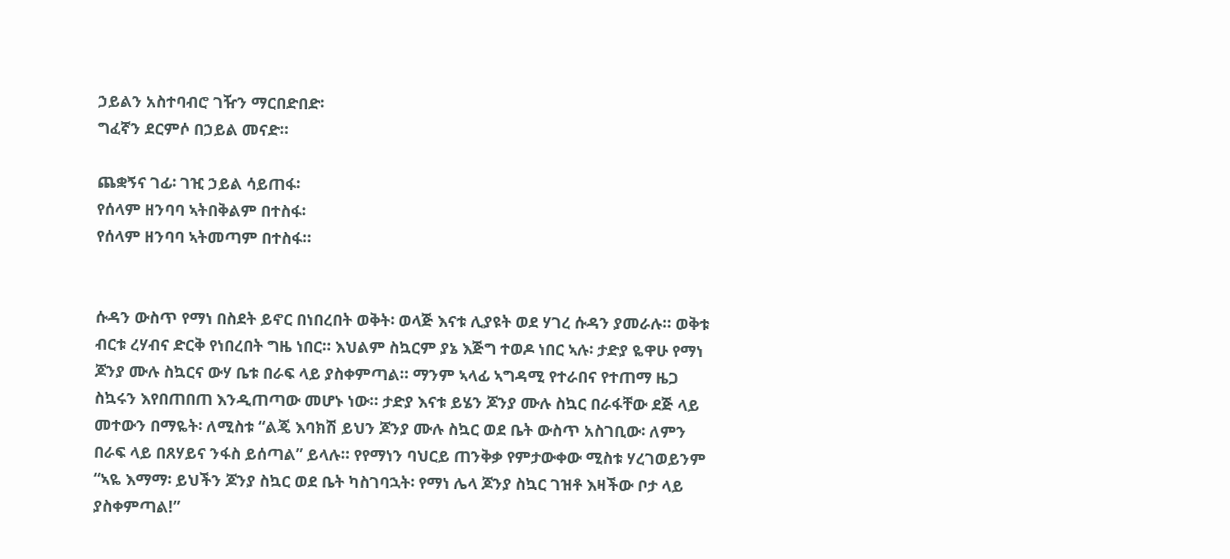ኃይልን አስተባብሮ ገዥን ማርበድበድ፡
ግፈኛን ደርምሶ በኃይል መናድ።

ጨቋኝና ገፊ፡ ገዢ ኃይል ሳይጠፋ፡
የሰላም ዘንባባ ኣትበቅልም በተስፋ፡
የሰላም ዘንባባ ኣትመጣም በተስፋ።


ሱዳን ውስጥ የማነ በስደት ይኖር በነበረበት ወቅት፡ ወላጅ እናቱ ሊያዩት ወደ ሃገረ ሱዳን ያመራሉ። ወቅቱ ብርቱ ረሃብና ድርቅ የነበረበት ግዜ ነበር። እህልም ስኳርም ያኔ እጅግ ተወዶ ነበር ኣሉ፡ ታድያ ዬዋሁ የማነ ጆንያ ሙሉ ስኳርና ውሃ ቤቱ በራፍ ላይ ያስቀምጣል። ማንም ኣላፊ ኣግዳሚ የተራበና የተጠማ ዜጋ ስኳሩን እየበጠበጠ እንዲጠጣው መሆኑ ነው። ታድያ እናቱ ይሄን ጆንያ ሙሉ ስኳር በራፋቸው ደጅ ላይ መተውን በማዬት፡ ለሚስቱ “ልጄ እባክሽ ይህን ጆንያ ሙሉ ስኳር ወደ ቤት ውስጥ አስገቢው፡ ለምን በራፍ ላይ በጸሃይና ንፋስ ይሰጣል” ይላሉ። የየማነን ባህርይ ጠንቅቃ የምታውቀው ሚስቱ ሃረገወይንም “ኣዬ እማማ፡ ይህችን ጆንያ ስኳር ወደ ቤት ካስገባኋት፡ የማነ ሌላ ጆንያ ስኳር ገዝቶ እዛችው ቦታ ላይ ያስቀምጣል!”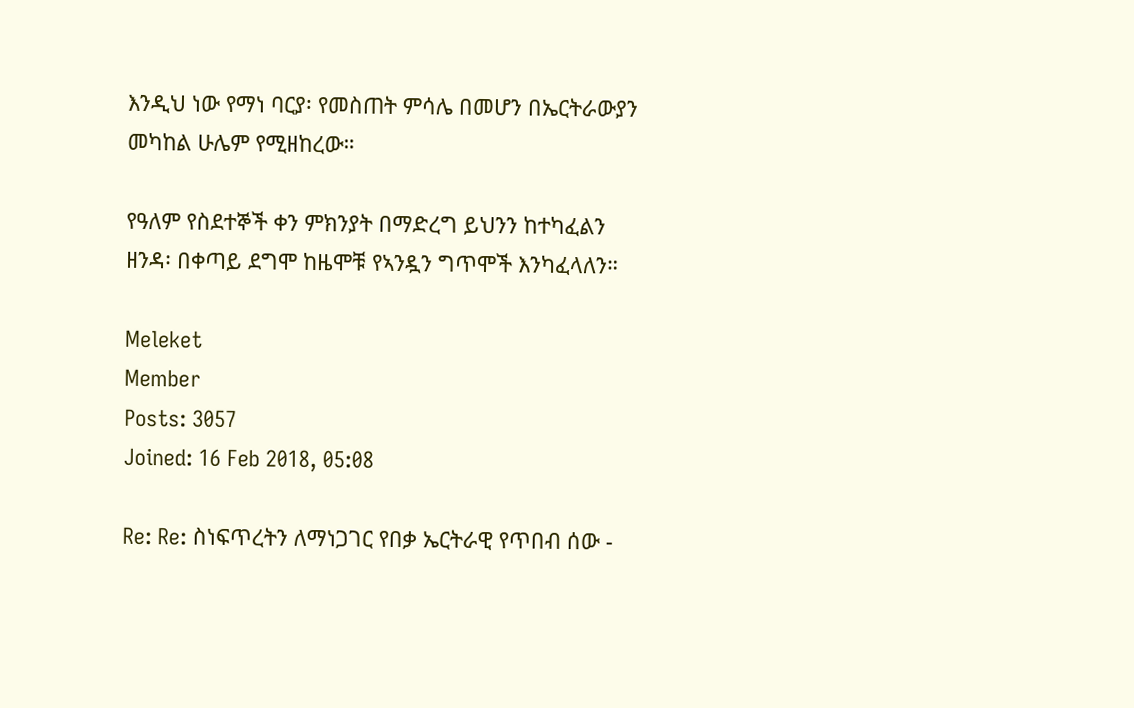እንዲህ ነው የማነ ባርያ፡ የመስጠት ምሳሌ በመሆን በኤርትራውያን መካከል ሁሌም የሚዘከረው።

የዓለም የስደተኞች ቀን ምክንያት በማድረግ ይህንን ከተካፈልን ዘንዳ፡ በቀጣይ ደግሞ ከዜሞቹ የኣንዷን ግጥሞች እንካፈላለን።

Meleket
Member
Posts: 3057
Joined: 16 Feb 2018, 05:08

Re: Re: ስነፍጥረትን ለማነጋገር የበቃ ኤርትራዊ የጥበብ ሰው -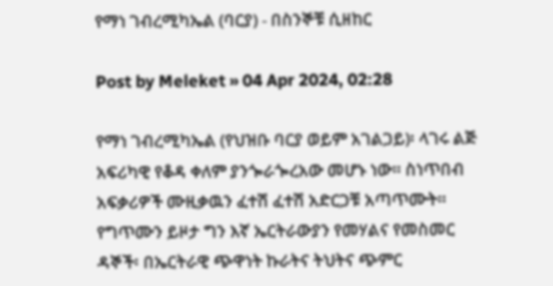የማነ ገብረሚካኤል (ባርያ) - በስንኞቹ ሲዘከር

Post by Meleket » 04 Apr 2024, 02:28

የማነ ገብረሚካኤል (የህዝቡ ባርያ ወይም አገልጋይ)፡ ላገሩ ልጅ አፍሪካዊ የቆዳ ቀለም ያንጐራጐረአው መሆኑ ነው። ስነጥበብ አፍቃሪዎች ሙዚቃዉን ፈተሽ ፈተሽ አድርጋቹ አጣጥሙት። የግጥሙን ይዞታ ግን እኛ ኤርትራውያን የመሃልና የመስመር ዳኞች፡ በኤርትራዊ ጭዋነት ኩራትና ትህትና ጭምር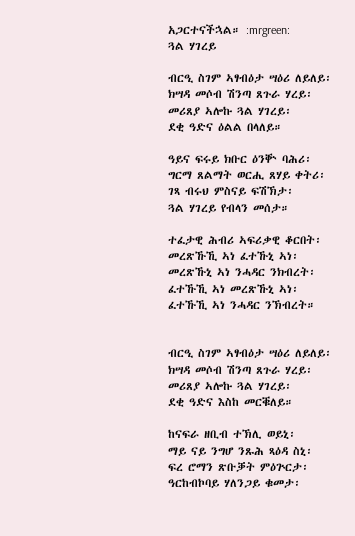አጋርተናችኋል። :mrgreen:
ጓል ሃገረይ

ብርዒ ስገም ኣፃብዕታ ሣዕሪ ለይለይ፡
ክሣዳ መሶብ ሽንጣ ጸጉራ ሃረይ፡
መሪጸያ ኣሎኩ ጓል ሃገረይ፡
ደቂ ዓድና ዕልል በላለይ።

ዓይና ፍሩይ ክቡር ዕንቝ ባሕሪ፡
ግርማ ጸልማት ወርሒ ጸሃይ ቀትሪ፡
ገጻ ብሩህ ምስናይ ፍሽኽታ፡
ጓል ሃገረይ የብላን መሰታ።

ተፈታዊ ሕብሪ ኣፍሪቃዊ ቆርበት፡
መረጽኹኺ ኣነ ፈተኹኒ ኣነ፡
መረጽኹኒ ኣነ ንሓዳር ንክብረት፡
ፈተኹኺ ኣነ መረጽኹኒ ኣነ፡
ፈተኹኺ ኣነ ንሓዳር ንኽብረት።


ብርዒ ስገም ኣፃብዕታ ሣዕሪ ለይለይ፡
ክሣዳ መሶብ ሽንጣ ጸጉራ ሃረይ፡
መሪጸያ ኣሎኩ ጓል ሃገረይ፡
ደቂ ዓድና እስከ መርቑለይ።

ከናፍራ ዘቢብ ተኽሊ ወይኒ፡
ማይ ናይ ንግሆ ንጹሕ ጻዕዳ ስኒ፡
ፍረ ሮማን ጽቡቓት ምዕጕርታ፡
ዓርከብኮባይ ሃለንጋይ ቁመታ፡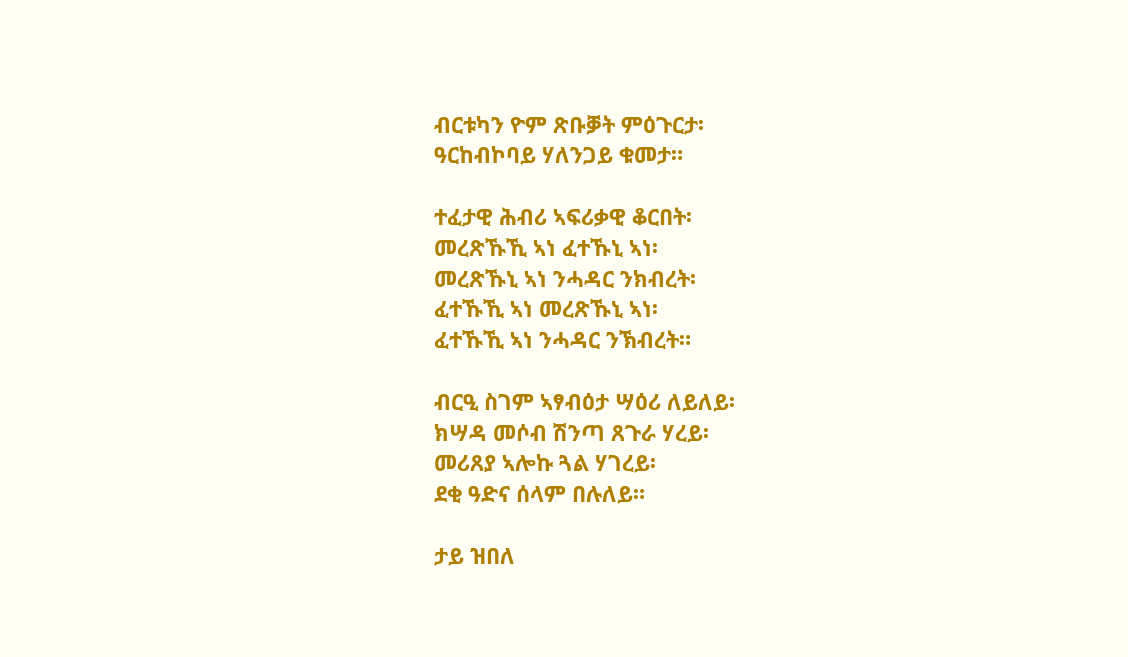ብርቱካን ዮም ጽቡቓት ምዕጉርታ፡
ዓርከብኮባይ ሃለንጋይ ቁመታ።

ተፈታዊ ሕብሪ ኣፍሪቃዊ ቆርበት፡
መረጽኹኺ ኣነ ፈተኹኒ ኣነ፡
መረጽኹኒ ኣነ ንሓዳር ንክብረት፡
ፈተኹኺ ኣነ መረጽኹኒ ኣነ፡
ፈተኹኺ ኣነ ንሓዳር ንኽብረት።

ብርዒ ስገም ኣፃብዕታ ሣዕሪ ለይለይ፡
ክሣዳ መሶብ ሽንጣ ጸጉራ ሃረይ፡
መሪጸያ ኣሎኩ ጓል ሃገረይ፡
ደቂ ዓድና ሰላም በሉለይ።

ታይ ዝበለ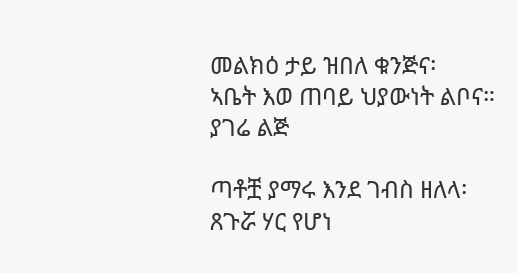መልክዕ ታይ ዝበለ ቁንጅና፡
ኣቤት እወ ጠባይ ህያውነት ልቦና።
ያገሬ ልጅ

ጣቶቿ ያማሩ እንደ ገብስ ዘለላ፡
ጸጉሯ ሃር የሆነ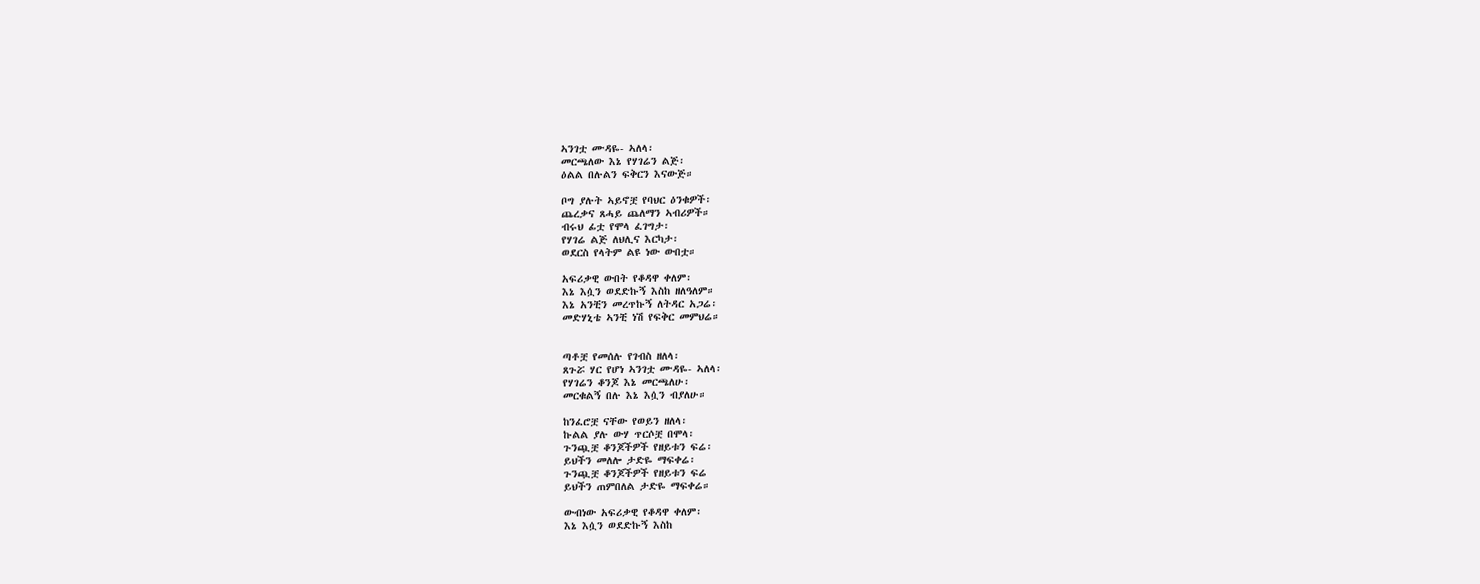ኣንገቷ ሙዳዬ- ኣለላ፡
መርጫለው እኔ የሃገሬን ልጅ፡
ዕልል በሉልን ፍቅርን እናውጅ።

ቦግ ያሉት ኣይኖቿ የባህር ዕንቁዎች፡
ጨረቃና ጸሓይ ጨለማን ኣብሪዎች።
ብሩህ ፊቷ የሞላ ፈገግታ፡
የሃገሬ ልጅ ለህሊና እርካታ፡
ወደርስ የላትም ልዩ ነው ውበቷ።

አፍሪቃዊ ውበት የቆዳዋ ቀለም፡
እኔ እሷን ወደድኩኝ እስከ ዘለዓለም።
እኔ አንቺን መረጥኩኝ ለትዳር አጋሬ፡
መድሃኒቴ ኣንቺ ነሽ የፍቅር መምህሬ።


ጣቶቿ የመሰሉ የገብስ ዘለላ፡
ጸጉሯ ሃር የሆነ ኣንገቷ ሙዳዬ- ኣለላ፡
የሃገሬን ቆንጆ እኔ መርጫለሁ፡
መርቁልኝ በሉ እኔ እሷን ብያለሁ።

ከንፈሮቿ ናቸው የወይን ዘለላ፡
ኩልል ያሉ ውሃ ጥርሶቿ በሞላ፡
ጉንጯቿ ቆንጆችዎች የዘይቱን ፍሬ፡
ይህችን መለሎ ታድዬ ማፍቀሬ፡
ጉንጯቿ ቆንጆችዎች የዘይቱን ፍሬ
ይህችን ጠምበለል ታድዬ ማፍቀሬ።

ውብነው አፍሪቃዊ የቆዳዋ ቀለም፡
እኔ እሷን ወደድኩኝ እስከ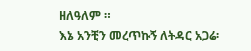ዘለዓለም ።
እኔ አንቺን መረጥኩኝ ለትዳር አጋሬ፡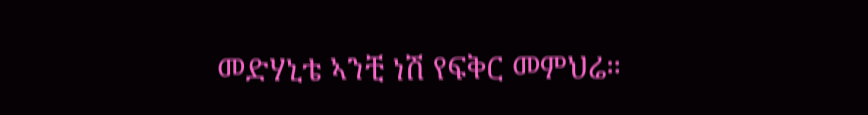መድሃኒቴ ኣንቺ ነሽ የፍቅር መምህሬ።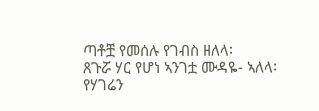ጣቶቿ የመሰሉ የገብስ ዘለላ፡
ጸጉሯ ሃር የሆነ ኣንገቷ ሙዳዬ- ኣለላ፡
የሃገሬን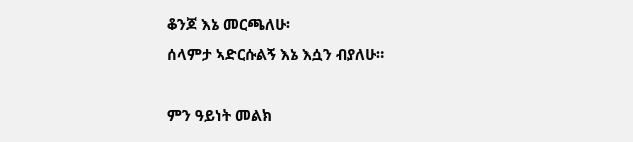ቆንጆ እኔ መርጫለሁ፡
ሰላምታ ኣድርሱልኝ እኔ እሷን ብያለሁ።

ምን ዓይነት መልክ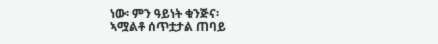ነው፡ ምን ዓይነት ቁንጅና፡
ኣሟልቶ ሰጥቷታል ጠባይ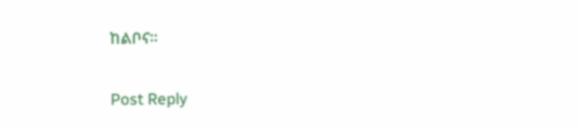ከልቦና።

Post Reply